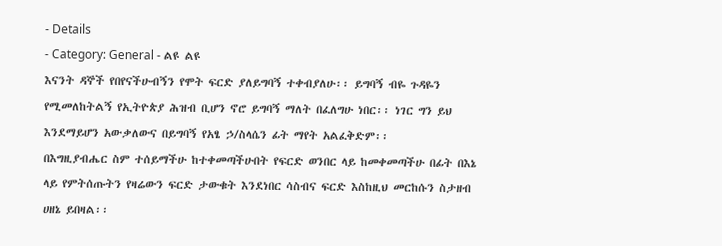- Details
- Category: General - ልዩ ልዩ
እናንት ዳኞች የበየናችሁብኝን የሞት ፍርድ ያለይግባኝ ተቀብያለሁ፡፡ ይግባኝ ብዬ ጉዳዬን የሚመለከትልኝ የኢትዮጵያ ሕዝብ ቢሆን ኖሮ ይግባኝ ማለት በፈለግሁ ነበር፡፡ ነገር ግን ይህ እንደማይሆን አውቃለውና በይግባኝ የአፄ ኃ/ስላሴን ፊት ማየት አልፈቅድም፡፡
በእግዚያብሔር ስም ተሰይማችሁ ከተቀመጣችሁበት የፍርድ ወንበር ላይ ከመቀመጣችሁ በፊት በእኔ ላይ የምትሰጡትን የዛሬውን ፍርድ ታውቁት እንደነበር ሳስብና ፍርድ እስከዚህ መርከሱን ስታዘብ ሀዘኔ ይበዛል፡፡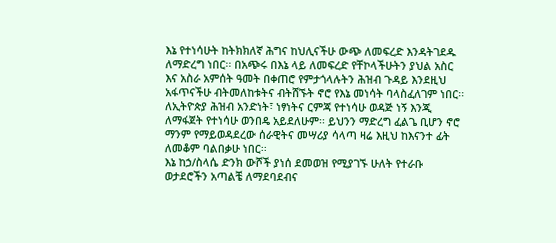እኔ የተነሳሁት ከትክክለኛ ሕግና ከህሊናችሁ ውጭ ለመፍረድ እንዳትገደዱ ለማድረግ ነበር፡፡ በአጭሩ በእኔ ላይ ለመፍረድ የቸኮላችሁትን ያህል አስር እና አስራ አምሰት ዓመት በቀጠሮ የምታጎላሉትን ሕዝብ ጉዳይ እንደዚህ አፋጥናችሁ ብትመለከቱትና ብትሸኙት ኖሮ የእኔ መነሳት ባላስፈለገም ነበር፡፡
ለኢትዮጵያ ሕዝብ አንድነት፣ ነፃነትና ርምጃ የተነሳሁ ወዳጅ ነኝ እንጂ ለማፋጀት የተነሳሁ ወንበዴ አይደለሁም፡፡ ይህንን ማድረግ ፈልጌ ቢሆን ኖሮ ማንም የማይወዳደረው ሰራዊትና መሣሪያ ሳላጣ ዛሬ እዚህ ከእናንተ ፊት ለመቆም ባልበቃሁ ነበር፡፡
እኔ ከኃ/ስላሴ ድንክ ውሾች ያነሰ ደመወዝ የሚያገኙ ሁለት የተራቡ ወታደሮችን አጣልቼ ለማደባደብና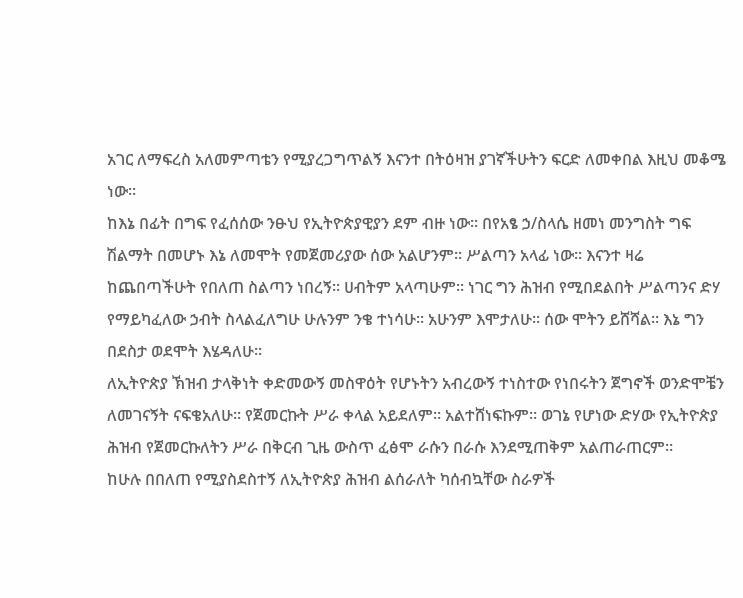አገር ለማፍረስ አለመምጣቴን የሚያረጋግጥልኝ እናንተ በትዕዛዝ ያገኛችሁትን ፍርድ ለመቀበል እዚህ መቆሜ ነው፡፡
ከእኔ በፊት በግፍ የፈሰሰው ንፁህ የኢትዮጵያዊያን ደም ብዙ ነው፡፡ በየአፄ ኃ/ስላሴ ዘመነ መንግስት ግፍ ሽልማት በመሆኑ እኔ ለመሞት የመጀመሪያው ሰው አልሆንም፡፡ ሥልጣን አላፊ ነው፡፡ እናንተ ዛሬ ከጨበጣችሁት የበለጠ ስልጣን ነበረኝ፡፡ ሀብትም አላጣሁም፡፡ ነገር ግን ሕዝብ የሚበደልበት ሥልጣንና ድሃ የማይካፈለው ኃብት ስላልፈለግሁ ሁሉንም ንቄ ተነሳሁ፡፡ አሁንም እሞታለሁ፡፡ ሰው ሞትን ይሸሻል፡፡ እኔ ግን በደስታ ወደሞት እሄዳለሁ፡፡
ለኢትዮጵያ ኽዝብ ታላቅነት ቀድመውኝ መስዋዕት የሆኑትን አብረውኝ ተነስተው የነበሩትን ጀግኖች ወንድሞቼን ለመገናኝት ናፍቄአለሁ፡፡ የጀመርኩት ሥራ ቀላል አይደለም፡፡ አልተሸነፍኩም፡፡ ወገኔ የሆነው ድሃው የኢትዮጵያ ሕዝብ የጀመርኩለትን ሥራ በቅርብ ጊዜ ውስጥ ፈፅሞ ራሱን በራሱ እንደሚጠቅም አልጠራጠርም፡፡
ከሁሉ በበለጠ የሚያስደስተኝ ለኢትዮጵያ ሕዝብ ልሰራለት ካሰብኳቸው ስራዎች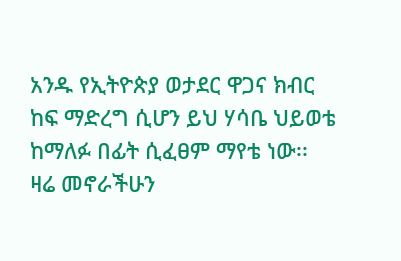አንዱ የኢትዮጵያ ወታደር ዋጋና ክብር ከፍ ማድረግ ሲሆን ይህ ሃሳቤ ህይወቴ ከማለፉ በፊት ሲፈፀም ማየቴ ነው፡፡
ዛሬ መኖራችሁን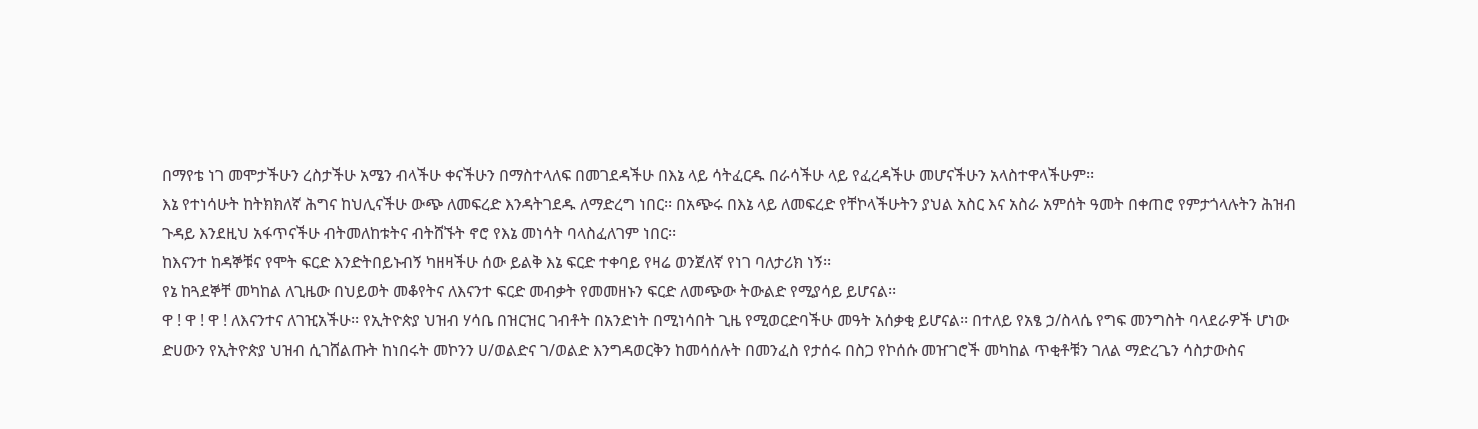በማየቴ ነገ መሞታችሁን ረስታችሁ አሜን ብላችሁ ቀናችሁን በማስተላለፍ በመገደዳችሁ በእኔ ላይ ሳትፈርዱ በራሳችሁ ላይ የፈረዳችሁ መሆናችሁን አላስተዋላችሁም፡፡
እኔ የተነሳሁት ከትክክለኛ ሕግና ከህሊናችሁ ውጭ ለመፍረድ እንዳትገደዱ ለማድረግ ነበር፡፡ በአጭሩ በእኔ ላይ ለመፍረድ የቸኮላችሁትን ያህል አስር እና አስራ አምሰት ዓመት በቀጠሮ የምታጎላሉትን ሕዝብ ጉዳይ እንደዚህ አፋጥናችሁ ብትመለከቱትና ብትሸኙት ኖሮ የእኔ መነሳት ባላስፈለገም ነበር፡፡
ከእናንተ ከዳኞቹና የሞት ፍርድ እንድትበይኑብኝ ካዘዛችሁ ሰው ይልቅ እኔ ፍርድ ተቀባይ የዛሬ ወንጀለኛ የነገ ባለታሪክ ነኝ፡፡
የኔ ከጓደኞቸ መካከል ለጊዜው በህይወት መቆየትና ለእናንተ ፍርድ መብቃት የመመዘኑን ፍርድ ለመጭው ትውልድ የሚያሳይ ይሆናል፡፡
ዋ ! ዋ ! ዋ ! ለእናንተና ለገዢአችሁ፡፡ የኢትዮጵያ ህዝብ ሃሳቤ በዝርዝር ገብቶት በአንድነት በሚነሳበት ጊዜ የሚወርድባችሁ መዓት አሰቃቂ ይሆናል፡፡ በተለይ የአፄ ኃ/ስላሴ የግፍ መንግስት ባላደራዎች ሆነው ድሀውን የኢትዮጵያ ህዝብ ሲገሸልጡት ከነበሩት መኮንን ሀ/ወልድና ገ/ወልድ እንግዳወርቅን ከመሳሰሉት በመንፈስ የታሰሩ በስጋ የኮሰሱ መዠገሮች መካከል ጥቂቶቹን ገለል ማድረጌን ሳስታውስና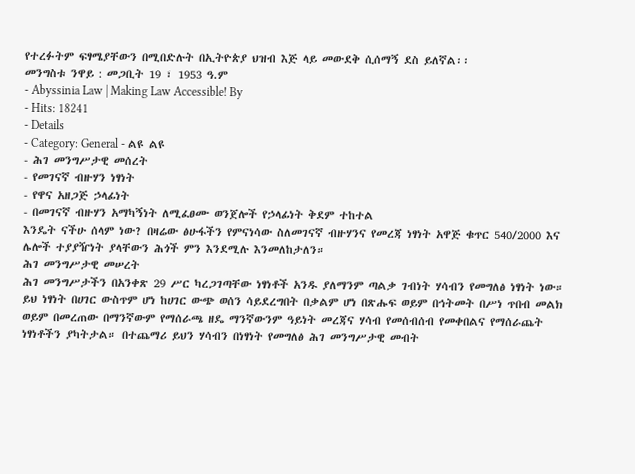የተረፉትም ፍፃሜያቸውን በሚበድሉት በኢትዮጵያ ህዝብ እጅ ላይ መውደቅ ሲሰማኝ ደስ ይለኛል፡፡
መንግስቱ ንዋይ : መጋቢት 19 ፣ 1953 ዓ.ም
- Abyssinia Law | Making Law Accessible! By
- Hits: 18241
- Details
- Category: General - ልዩ ልዩ
- ሕገ መንግሥታዊ መሰረት
- የመገናኛ ብዙሃን ነፃነት
- የዋና አዘጋጅ ኃላፊነት
- በመገናኛ ብዙሃን አማካኝነት ለሚፈፀሙ ወንጀሎች የኃላፊነት ቅደም ተከተል
እንዴት ናችሁ ሰላም ነው? በዛሬው ፅሁፋችን የምናነሳው ስለመገናኛ ብዙሃንና የመረጃ ነፃነት አዋጅ ቁጥር 540/2000 እና ሌሎች ተያያዥነት ያላቸውን ሕጎች ምን እንደሚሉ እንመለከታለን።
ሕገ መንግሥታዊ መሠረት
ሕገ መንግሥታችን በአንቀጽ 29 ሥር ካረጋገጣቸው ነፃነቶች አንዱ ያለማንም ጣልቃ ገብነት ሃሳብን የመግለፅ ነፃነት ነው። ይህ ነፃነት በሀገር ውስጥም ሆነ ከሀገር ውጭ ወሰን ሳይደረግበት በቃልም ሆነ በጽሑፍ ወይም በኅትመት በሥነ ጥበብ መልክ ወይም በመረጠው በማንኛውም የማሰራጫ ዘዴ ማንኛውንም ዓይነት መረጃና ሃሳብ የመሰብሰብ የመቀበልና የማሰራጨት ነፃነቶችን ያካትታል። በተጨማሪ ይህን ሃሳብን በነፃነት የመግለፅ ሕገ መንግሥታዊ መብት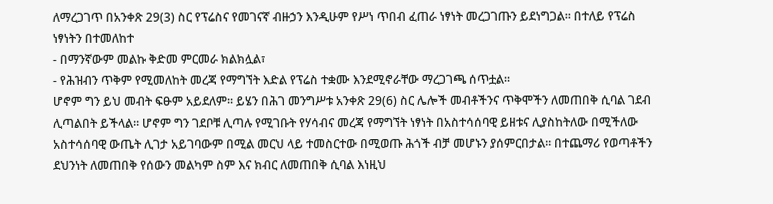ለማረጋገጥ በአንቀጽ 29(3) ስር የፕሬስና የመገናኛ ብዙኃን እንዲሁም የሥነ ጥበብ ፈጠራ ነፃነት መረጋገጡን ይደነግጋል። በተለይ የፕሬስ ነፃነትን በተመለከተ
- በማንኛውም መልኩ ቅድመ ምርመራ ክልክሏል፣
- የሕዝብን ጥቅም የሚመለከት መረጃ የማግኘት እድል የፕሬስ ተቋሙ እንደሚኖራቸው ማረጋገጫ ሰጥቷል።
ሆኖም ግን ይህ መብት ፍፁም አይደለም። ይሄን በሕገ መንግሥቱ አንቀጽ 29(6) ስር ሌሎች መብቶችንና ጥቅሞችን ለመጠበቅ ሲባል ገደብ ሊጣልበት ይችላል። ሆኖም ግን ገደቦቹ ሊጣሉ የሚገቡት የሃሳብና መረጃ የማግኘት ነፃነት በአስተሳሰባዊ ይዘቱና ሊያስከትለው በሚችለው አስተሳሰባዊ ውጤት ሊገታ አይገባውም በሚል መርህ ላይ ተመስርተው በሚወጡ ሕጎች ብቻ መሆኑን ያሰምርበታል። በተጨማሪ የወጣቶችን ደህንነት ለመጠበቅ የሰውን መልካም ስም እና ክብር ለመጠበቅ ሲባል እነዚህ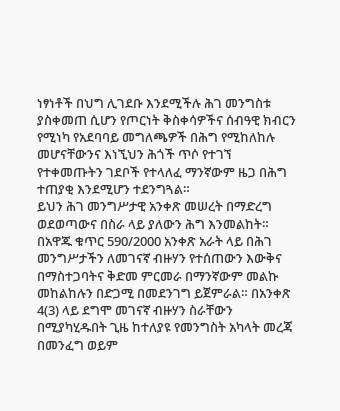ነፃነቶች በህግ ሊገደቡ እንደሚችሉ ሕገ መንግስቱ ያስቀመጠ ሲሆን የጦርነት ቅስቀሳዎችና ሰብዓዊ ክብርን የሚነካ የአደባባይ መግለጫዎች በሕግ የሚከለከሉ መሆናቸውንና እነኚህን ሕጎች ጥሶ የተገኘ የተቀመጡትን ገደቦች የተላለፈ ማንኛውም ዜጋ በሕግ ተጠያቂ እንደሚሆን ተደንግጓል።
ይህን ሕገ መንግሥታዊ አንቀጽ መሠረት በማድረግ ወደወጣውና በስራ ላይ ያለውን ሕግ እንመልከት።
በአዋጁ ቁጥር 590/2000 አንቀጽ አራት ላይ በሕገ መንግሥታችን ለመገናኛ ብዙሃን የተሰጠውን እውቅና በማስተጋባትና ቅድመ ምርመራ በማንኛውም መልኩ መከልከሉን በድጋሚ በመደንገግ ይጀምራል። በአንቀጽ 4(3) ላይ ደግሞ መገናኛ ብዙሃን ስራቸውን በሚያካሂዱበት ጊዜ ከተለያዩ የመንግስት አካላት መረጃ በመንፈግ ወይም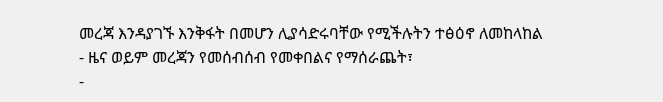መረጃ እንዳያገኙ እንቅፋት በመሆን ሊያሳድሩባቸው የሚችሉትን ተፅዕኖ ለመከላከል
- ዜና ወይም መረጃን የመሰብሰብ የመቀበልና የማሰራጨት፣
-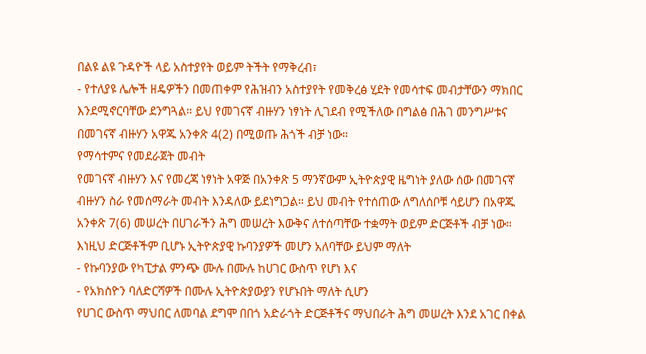በልዩ ልዩ ጉዳዮች ላይ አስተያየት ወይም ትችት የማቅረብ፣
- የተለያዩ ሌሎች ዘዴዎችን በመጠቀም የሕዝብን አስተያየት የመቅረፅ ሂደት የመሳተፍ መብታቸውን ማክበር እንደሚኖርባቸው ደንግጓል። ይህ የመገናኛ ብዙሃን ነፃነት ሊገደብ የሚችለው በግልፅ በሕገ መንግሥቱና በመገናኛ ብዙሃን አዋጁ አንቀጽ 4(2) በሚወጡ ሕጎች ብቻ ነው።
የማሳተምና የመደራጀት መብት
የመገናኛ ብዙሃን እና የመረጃ ነፃነት አዋጅ በአንቀጽ 5 ማንኛውም ኢትዮጵያዊ ዜግነት ያለው ሰው በመገናኛ ብዙሃን ስራ የመሰማራት መብት እንዳለው ይደነግጋል። ይህ መብት የተሰጠው ለግለሰቦቹ ሳይሆን በአዋጁ አንቀጽ 7(6) መሠረት በሀገራችን ሕግ መሠረት እውቅና ለተሰጣቸው ተቋማት ወይም ድርጅቶች ብቻ ነው። እነዚህ ድርጅቶችም ቢሆኑ ኢትዮጵያዊ ኩባንያዎች መሆን አለባቸው ይህም ማለት
- የኩባንያው የካፒታል ምንጭ ሙሉ በሙሉ ከሀገር ውስጥ የሆነ እና
- የአክስዮን ባለድርሻዎች በሙሉ ኢትዮጵያውያን የሆኑበት ማለት ሲሆን
የሀገር ውስጥ ማህበር ለመባል ደግሞ በበጎ አድራጎት ድርጅቶችና ማህበራት ሕግ መሠረት እንደ አገር በቀል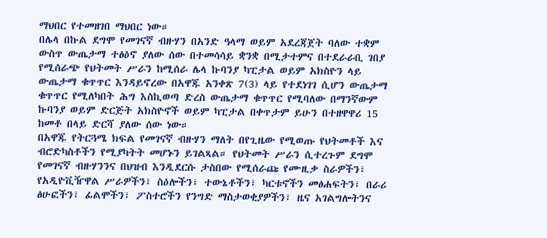ማህበር የተመዘገበ ማህበር ነው።
በሌላ በኩል ደግሞ የመገናኛ ብዙሃን በአንድ ዓላማ ወይም አደረጃጀት ባለው ተቋም ውስጥ ውጤታማ ተፅዕኖ ያለው ሰው በተመሳሳይ ቋንቋ በሚታተምና በተደራራቢ ገበያ የሚሰራጭ የህትመት ሥራን ከሚሰራ ሌላ ኩባንያ ካፒታል ወይም አክስዮን ላይ ውጤታማ ቁጥጥር እንዳይኖረው በአዋጁ አንቀጽ 7(3) ላይ የተደነገገ ሲሆን ውጤታማ ቁጥጥር የሚለካበት ሕግ እስኪወጣ ድረስ ውጤታማ ቁጥጥር የሚባለው በማንኛውም ኩባንያ ወይም ድርጅት አክስዮኖች ወይም ካፒታል በቀጥታም ይሁን በተዘዋዋሪ 15 ከመቶ በላይ ድርሻ ያለው ሰው ነው።
በአዋጁ የትርጓሜ ክፍል የመገናኛ ብዙሃን ማለት በየጊዜው የሚወጡ የህትመቶች እና ብሮድካስቶችን የሚያካትት መሆኑን ይገልጻል። የህትመት ሥራን ሲተረጉም ደግሞ የመገናኛ ብዙሃንንና በህዝብ እንዲደርሱ ታስበው የሚሰራጩ የሙዚቃ ስራዎችን፣ የአዲዮቪዥዋል ሥራዎችን፣ ስዕሎችን፣ ተውኔቶችን፣ ካርቱኖችን መፅሐፍትን፣ በራሪ ፅሁፎችን፣ ፊልሞችን፣ ፖስተሮችን የንግድ ማስታወቂያዎችን፣ ዜና አገልግሎትንና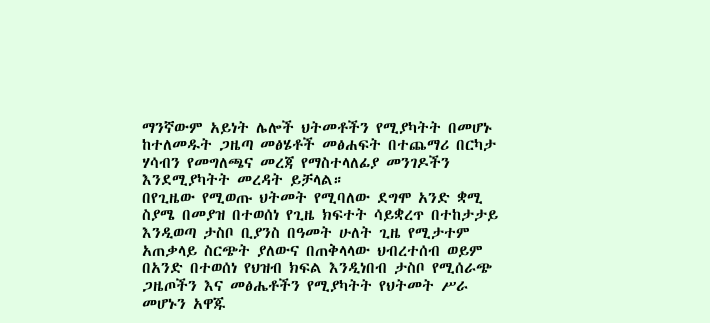ማንኛውም አይነት ሌሎች ህትመቶችን የሚያካትት በመሆኑ ከተለመዱት ጋዜጣ መፅሄቶች መፅሐፍት በተጨማሪ በርካታ ሃሳብን የመግለጫና መረጃ የማስተላለፊያ መንገዶችን እንደሚያካትት መረዳት ይቻላል።
በየጊዜው የሚወጡ ህትመት የሚባለው ደግሞ አንድ ቋሚ ስያሜ በመያዝ በተወሰነ የጊዜ ክፍተት ሳይቋረጥ በተከታታይ እንዲወጣ ታስቦ ቢያንስ በዓመት ሁለት ጊዜ የሚታተም አጠቃላይ ስርጭት ያለውና በጠቅላላው ህብረተሰብ ወይም በአንድ በተወሰነ የህዝብ ክፍል እንዲነበብ ታስቦ የሚሰራጭ ጋዜጦችን እና መፅሔቶችን የሚያካትት የህትመት ሥራ መሆኑን አዋጁ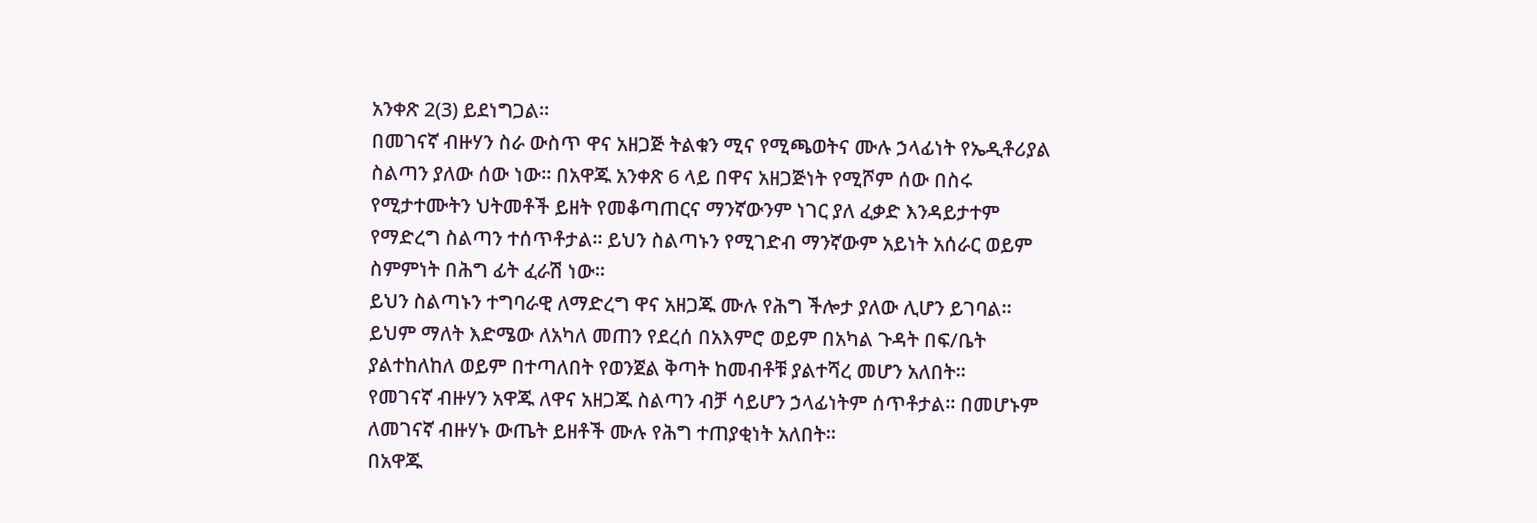አንቀጽ 2(3) ይደነግጋል።
በመገናኛ ብዙሃን ስራ ውስጥ ዋና አዘጋጅ ትልቁን ሚና የሚጫወትና ሙሉ ኃላፊነት የኤዲቶሪያል ስልጣን ያለው ሰው ነው። በአዋጁ አንቀጽ 6 ላይ በዋና አዘጋጅነት የሚሾም ሰው በስሩ የሚታተሙትን ህትመቶች ይዘት የመቆጣጠርና ማንኛውንም ነገር ያለ ፈቃድ እንዳይታተም የማድረግ ስልጣን ተሰጥቶታል። ይህን ስልጣኑን የሚገድብ ማንኛውም አይነት አሰራር ወይም ስምምነት በሕግ ፊት ፈራሽ ነው።
ይህን ስልጣኑን ተግባራዊ ለማድረግ ዋና አዘጋጁ ሙሉ የሕግ ችሎታ ያለው ሊሆን ይገባል። ይህም ማለት እድሜው ለአካለ መጠን የደረሰ በአእምሮ ወይም በአካል ጉዳት በፍ/ቤት ያልተከለከለ ወይም በተጣለበት የወንጀል ቅጣት ከመብቶቹ ያልተሻረ መሆን አለበት።
የመገናኛ ብዙሃን አዋጁ ለዋና አዘጋጁ ስልጣን ብቻ ሳይሆን ኃላፊነትም ሰጥቶታል። በመሆኑም ለመገናኛ ብዙሃኑ ውጤት ይዘቶች ሙሉ የሕግ ተጠያቂነት አለበት።
በአዋጁ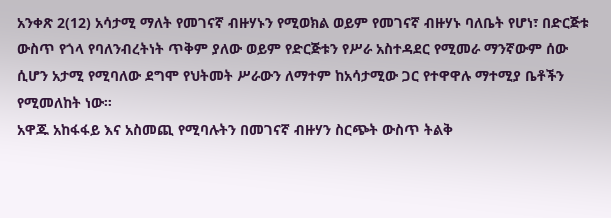አንቀጽ 2(12) አሳታሚ ማለት የመገናኛ ብዙሃኑን የሚወክል ወይም የመገናኛ ብዙሃኑ ባለቤት የሆነ፣ በድርጅቱ ውስጥ የጎላ የባለንብረትነት ጥቅም ያለው ወይም የድርጅቱን የሥራ አስተዳደር የሚመራ ማንኛውም ሰው ሲሆን አታሚ የሚባለው ደግሞ የህትመት ሥራውን ለማተም ከአሳታሚው ጋር የተዋዋሉ ማተሚያ ቤቶችን የሚመለከት ነው።
አዋጁ አከፋፋይ እና አስመጪ የሚባሉትን በመገናኛ ብዙሃን ስርጭት ውስጥ ትልቅ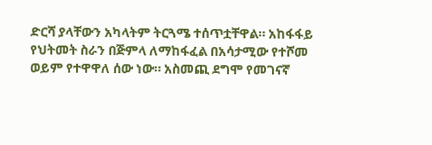ድርሻ ያላቸውን አካላትም ትርጓሜ ተሰጥቷቸዋል። አከፋፋይ የህትመት ስራን በጅምላ ለማከፋፈል በአሳታሚው የተሾመ ወይም የተዋዋለ ሰው ነው። አስመጪ ደግሞ የመገናኛ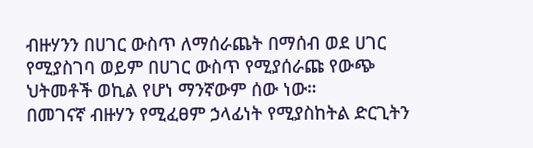ብዙሃንን በሀገር ውስጥ ለማሰራጨት በማሰብ ወደ ሀገር የሚያስገባ ወይም በሀገር ውስጥ የሚያሰራጩ የውጭ ህትመቶች ወኪል የሆነ ማንኛውም ሰው ነው።
በመገናኛ ብዙሃን የሚፈፀም ኃላፊነት የሚያስከትል ድርጊትን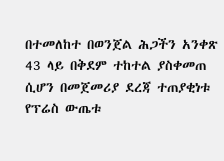በተመለከተ በወንጀል ሕጋችን አንቀጽ 43 ላይ በቅደም ተከተል ያስቀመጠ ሲሆን በመጀመሪያ ደረጃ ተጠያቂነቱ የፕሬስ ውጤቱ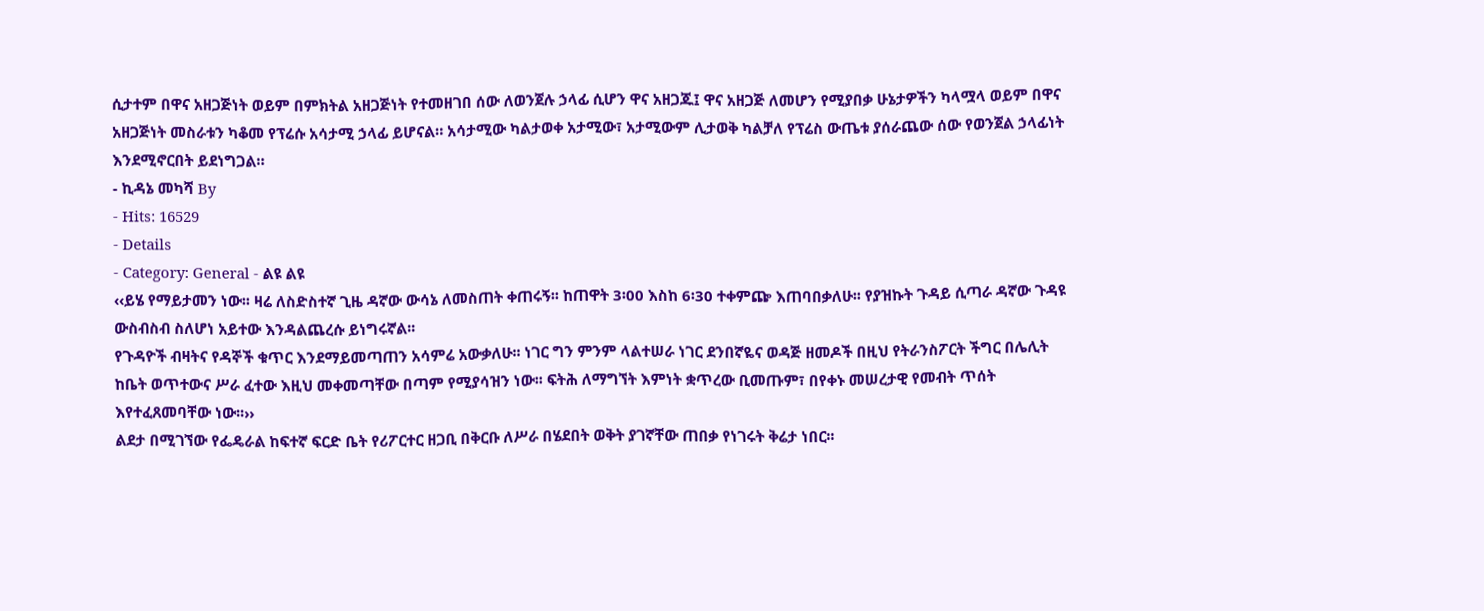ሲታተም በዋና አዘጋጅነት ወይም በምክትል አዘጋጅነት የተመዘገበ ሰው ለወንጀሉ ኃላፊ ሲሆን ዋና አዘጋጁ፤ ዋና አዘጋጅ ለመሆን የሚያበቃ ሁኔታዎችን ካላሟላ ወይም በዋና አዘጋጅነት መስራቱን ካቆመ የፕሬሱ አሳታሚ ኃላፊ ይሆናል። አሳታሚው ካልታወቀ አታሚው፣ አታሚውም ሊታወቅ ካልቻለ የፕሬስ ውጤቱ ያሰራጨው ሰው የወንጀል ኃላፊነት እንደሚኖርበት ይደነግጋል።
- ኪዳኔ መካሻ By
- Hits: 16529
- Details
- Category: General - ልዩ ልዩ
‹‹ይሄ የማይታመን ነው፡፡ ዛሬ ለስድስተኛ ጊዜ ዳኛው ውሳኔ ለመስጠት ቀጠሩኝ፡፡ ከጠዋት 3፡00 እስከ 6፡30 ተቀምጬ እጠባበቃለሁ፡፡ የያዝኩት ጉዳይ ሲጣራ ዳኛው ጉዳዩ ውስብስብ ስለሆነ አይተው እንዳልጨረሱ ይነግሩኛል፡፡
የጉዳዮች ብዛትና የዳኞች ቁጥር እንደማይመጣጠን አሳምሬ አውቃለሁ፡፡ ነገር ግን ምንም ላልተሠራ ነገር ደንበኛዬና ወዳጅ ዘመዶች በዚህ የትራንስፖርት ችግር በሌሊት ከቤት ወጥተውና ሥራ ፈተው እዚህ መቀመጣቸው በጣም የሚያሳዝን ነው፡፡ ፍትሕ ለማግኘት እምነት ቋጥረው ቢመጡም፣ በየቀኑ መሠረታዊ የመብት ጥሰት እየተፈጸመባቸው ነው፡፡››
ልደታ በሚገኘው የፌዴራል ከፍተኛ ፍርድ ቤት የሪፖርተር ዘጋቢ በቅርቡ ለሥራ በሄደበት ወቅት ያገኛቸው ጠበቃ የነገሩት ቅሬታ ነበር፡፡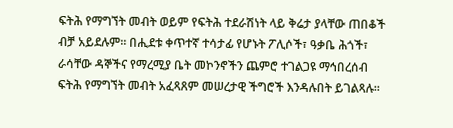ፍትሕ የማግኘት መብት ወይም የፍትሕ ተደራሽነት ላይ ቅሬታ ያላቸው ጠበቆች ብቻ አይደሉም፡፡ በሒደቱ ቀጥተኛ ተሳታፊ የሆኑት ፖሊሶች፣ ዓቃቤ ሕጎች፣ ራሳቸው ዳኞችና የማረሚያ ቤት መኮንኖችን ጨምሮ ተገልጋዩ ማኅበረሰብ ፍትሕ የማግኘት መብት አፈጻጸም መሠረታዊ ችግሮች እንዳሉበት ይገልጻሉ፡፡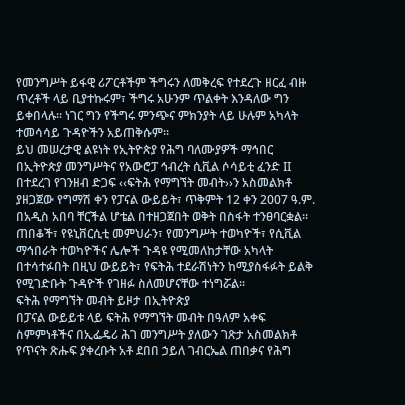የመንግሥት ይፋዊ ሪፖርቶችም ችግሩን ለመቅረፍ የተደረጉ ዘርፈ ብዙ ጥረቶች ላይ ቢያተኩሩም፣ ችግሩ አሁንም ጥልቀት እንዳለው ግን ይቀበላሉ፡፡ ነገር ግን የችግሩ ምንጭና ምክንያት ላይ ሁሉም አካላት ተመሳሳይ ጉዳዮችን አይጠቅሱም፡፡
ይህ መሠረታዊ ልዩነት የኢትዮጵያ የሕግ ባለሙያዎች ማኅበር በኢትዮጵያ መንግሥትና የአውሮፓ ኅብረት ሲቪል ሶሳይቲ ፈንድ II በተደረገ የገንዘብ ድጋፍ ‹‹ፍትሕ የማግኘት መብት››ን አስመልክቶ ያዘጋጀው የግማሽ ቀን የፓናል ውይይት፣ ጥቅምት 12 ቀን 2007 ዓ.ም. በአዲስ አበባ ቸርችል ሆቴል በተዘጋጀበት ወቅት በስፋት ተንፀባርቋል፡፡ ጠበቆች፣ የዩኒቨርሲቲ መምህራን፣ የመንግሥት ተወካዮች፣ የሲቪል ማኅበራት ተወካዮችና ሌሎች ጉዳዩ የሚመለከታቸው አካላት በተሳተፉበት በዚህ ውይይት፣ የፍትሕ ተደራሽነትን ከሚያስፋፉት ይልቅ የሚገድቡት ጉዳዮች የገዘፉ ስለመሆናቸው ተነግሯል፡፡
ፍትሕ የማግኘት መብት ይዞታ በኢትዮጵያ
በፓናል ውይይቱ ላይ ፍትሕ የማግኘት መብት በዓለም አቀፍ ስምምነቶችና በኢፌዴሪ ሕገ መንግሥት ያለውን ገጽታ አስመልክቶ የጥናት ጽሑፍ ያቀረቡት አቶ ደበበ ኃይለ ገብርኤል ጠበቃና የሕግ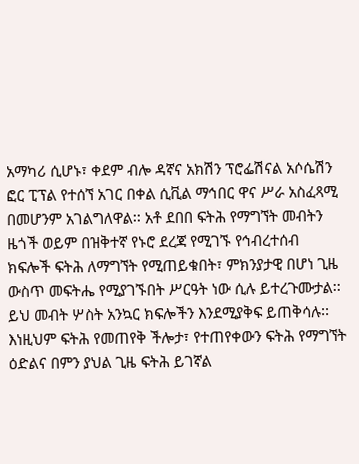አማካሪ ሲሆኑ፣ ቀደም ብሎ ዳኛና አክሽን ፕሮፌሽናል አሶሴሽን ፎር ፒፕል የተሰኘ አገር በቀል ሲቪል ማኅበር ዋና ሥራ አስፈጻሚ በመሆንም አገልግለዋል፡፡ አቶ ደበበ ፍትሕ የማግኘት መብትን ዜጎች ወይም በዝቅተኛ የኑሮ ደረጃ የሚገኙ የኅብረተሰብ ክፍሎች ፍትሕ ለማግኘት የሚጠይቁበት፣ ምክንያታዊ በሆነ ጊዜ ውስጥ መፍትሔ የሚያገኙበት ሥርዓት ነው ሲሉ ይተረጉሙታል፡፡ ይህ መብት ሦስት አንኳር ክፍሎችን እንደሚያቅፍ ይጠቅሳሉ፡፡ እነዚህም ፍትሕ የመጠየቅ ችሎታ፣ የተጠየቀውን ፍትሕ የማግኘት ዕድልና በምን ያህል ጊዜ ፍትሕ ይገኛል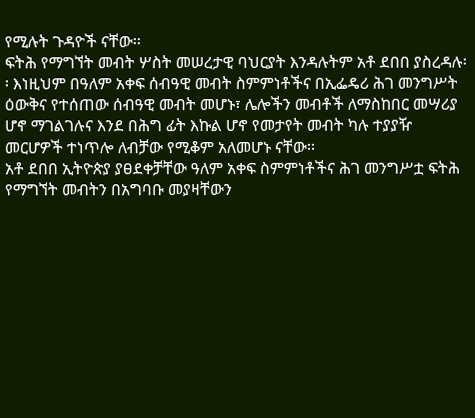የሚሉት ጉዳዮች ናቸው፡፡
ፍትሕ የማግኘት መብት ሦስት መሠረታዊ ባህርያት እንዳሉትም አቶ ደበበ ያስረዳሉ፡፡ እነዚህም በዓለም አቀፍ ሰብዓዊ መብት ስምምነቶችና በኢፌዴሪ ሕገ መንግሥት ዕውቅና የተሰጠው ሰብዓዊ መብት መሆኑ፣ ሌሎችን መብቶች ለማስከበር መሣሪያ ሆኖ ማገልገሉና እንደ በሕግ ፊት እኩል ሆኖ የመታየት መብት ካሉ ተያያዥ መርሆዎች ተነጥሎ ለብቻው የሚቆም አለመሆኑ ናቸው፡፡
አቶ ደበበ ኢትዮጵያ ያፀደቀቻቸው ዓለም አቀፍ ስምምነቶችና ሕገ መንግሥቷ ፍትሕ የማግኘት መብትን በአግባቡ መያዛቸውን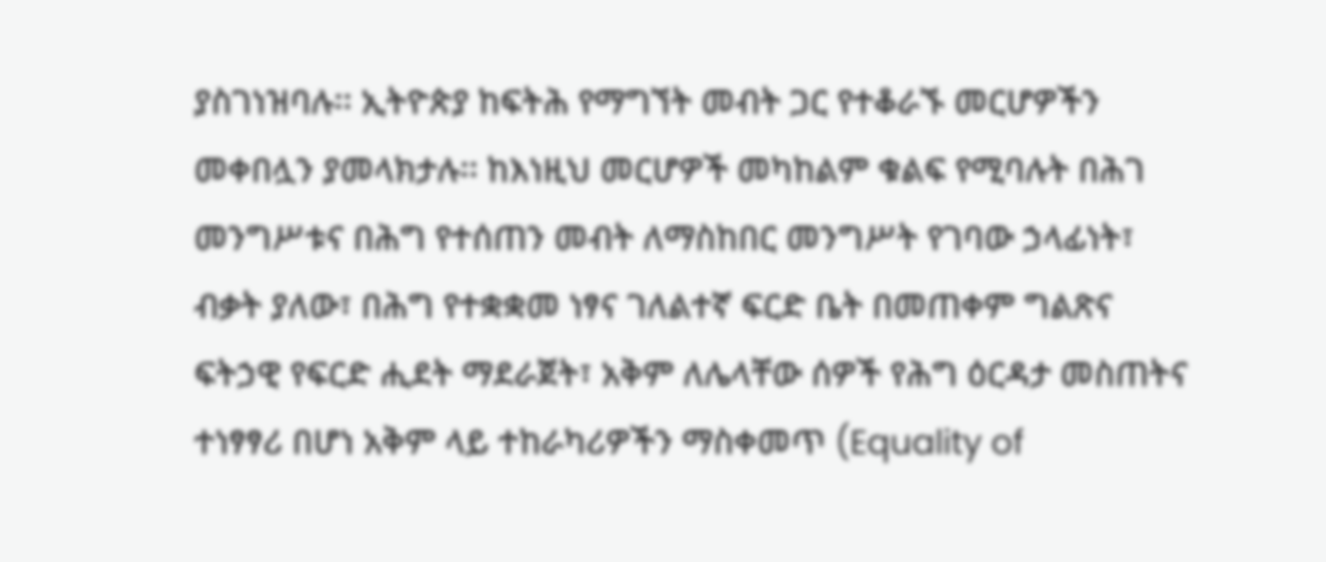ያስገነዝባሉ፡፡ ኢትዮጵያ ከፍትሕ የማግኘት መብት ጋር የተቆራኙ መርሆዎችን መቀበሏን ያመላክታሉ፡፡ ከእነዚህ መርሆዎች መካከልም ቁልፍ የሚባሉት በሕገ መንግሥቱና በሕግ የተሰጠን መብት ለማስከበር መንግሥት የገባው ኃላፊነት፣ ብቃት ያለው፣ በሕግ የተቋቋመ ነፃና ገለልተኛ ፍርድ ቤት በመጠቀም ግልጽና ፍትኃዊ የፍርድ ሒደት ማደራጀት፣ አቅም ለሌላቸው ሰዎች የሕግ ዕርዳታ መስጠትና ተነፃፃሪ በሆነ አቅም ላይ ተከራካሪዎችን ማስቀመጥ (Equality of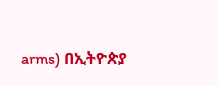arms) በኢትዮጵያ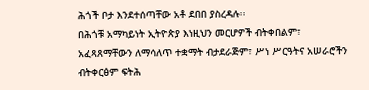ሕጎች ቦታ እንደተሰጣቸው አቶ ደበበ ያስረዳሉ፡፡
በሕጎቹ አማካይነት ኢትዮጵያ እነዚህን መርሆዎች ብትቀበልም፣ አፈጻጸማቸውን ለማሳለጥ ተቋማት ብታደራጅም፣ ሥነ ሥርዓትና አሠራሮችን ብትቀርፅም ፍትሕ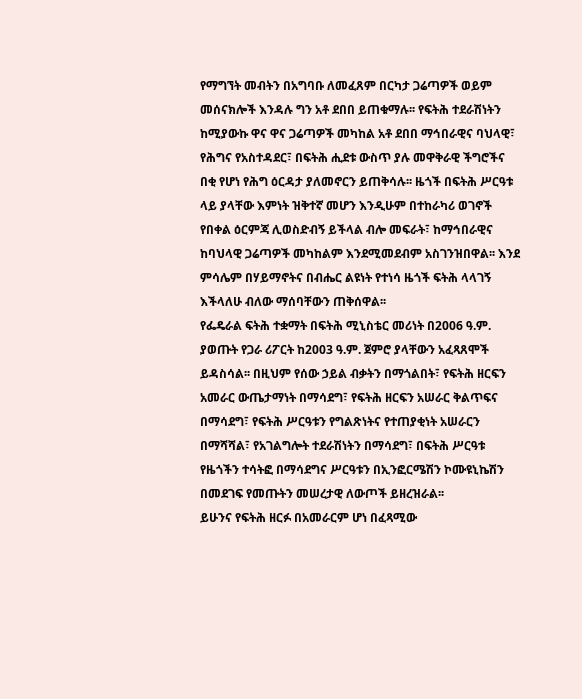የማግኘት መብትን በአግባቡ ለመፈጸም በርካታ ጋሬጣዎች ወይም መሰናክሎች እንዳሉ ግን አቶ ደበበ ይጠቁማሉ፡፡ የፍትሕ ተደራሽነትን ከሚያውኩ ዋና ዋና ጋሬጣዎች መካከል አቶ ደበበ ማኅበራዊና ባህላዊ፣ የሕግና የአስተዳደር፣ በፍትሕ ሒደቱ ውስጥ ያሉ መዋቅራዊ ችግሮችና በቂ የሆነ የሕግ ዕርዳታ ያለመኖርን ይጠቅሳሉ፡፡ ዜጎች በፍትሕ ሥርዓቱ ላይ ያላቸው እምነት ዝቅተኛ መሆን እንዲሁም በተከራካሪ ወገኖች የበቀል ዕርምጃ ሊወስድብኝ ይችላል ብሎ መፍራት፣ ከማኅበራዊና ከባህላዊ ጋሬጣዎች መካከልም እንደሚመደብም አስገንዝበዋል፡፡ እንደ ምሳሌም በሃይማኖትና በብሔር ልዩነት የተነሳ ዜጎች ፍትሕ ላላገኝ እችላለሁ ብለው ማሰባቸውን ጠቅሰዋል፡፡
የፌዴራል ፍትሕ ተቋማት በፍትሕ ሚኒስቴር መሪነት በ2006 ዓ.ም. ያወጡት የጋራ ሪፖርት ከ2003 ዓ.ም. ጀምሮ ያላቸውን አፈጻጸሞች ይዳስሳል፡፡ በዚህም የሰው ኃይል ብቃትን በማጎልበት፣ የፍትሕ ዘርፍን አመራር ውጤታማነት በማሳደግ፣ የፍትሕ ዘርፍን አሠራር ቅልጥፍና በማሳደግ፣ የፍትሕ ሥርዓቱን የግልጽነትና የተጠያቂነት አሠራርን በማሻሻል፣ የአገልግሎት ተደራሽነትን በማሳደግ፣ በፍትሕ ሥርዓቱ የዜጎችን ተሳትፎ በማሳደግና ሥርዓቱን በኢንፎርሜሽን ኮሙዩኒኬሽን በመደገፍ የመጡትን መሠረታዊ ለውጦች ይዘረዝራል፡፡
ይሁንና የፍትሕ ዘርፉ በአመራርም ሆነ በፈጻሚው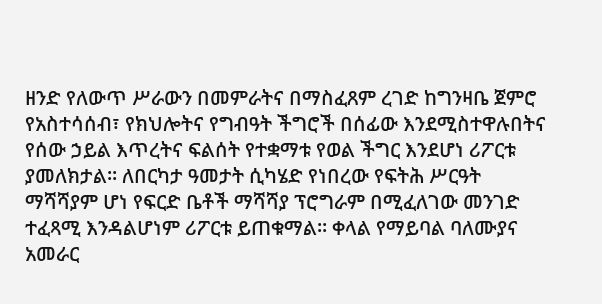ዘንድ የለውጥ ሥራውን በመምራትና በማስፈጸም ረገድ ከግንዛቤ ጀምሮ የአስተሳሰብ፣ የክህሎትና የግብዓት ችግሮች በሰፊው እንደሚስተዋሉበትና የሰው ኃይል እጥረትና ፍልሰት የተቋማቱ የወል ችግር እንደሆነ ሪፖርቱ ያመለክታል፡፡ ለበርካታ ዓመታት ሲካሄድ የነበረው የፍትሕ ሥርዓት ማሻሻያም ሆነ የፍርድ ቤቶች ማሻሻያ ፕሮግራም በሚፈለገው መንገድ ተፈጻሚ እንዳልሆነም ሪፖርቱ ይጠቁማል፡፡ ቀላል የማይባል ባለሙያና አመራር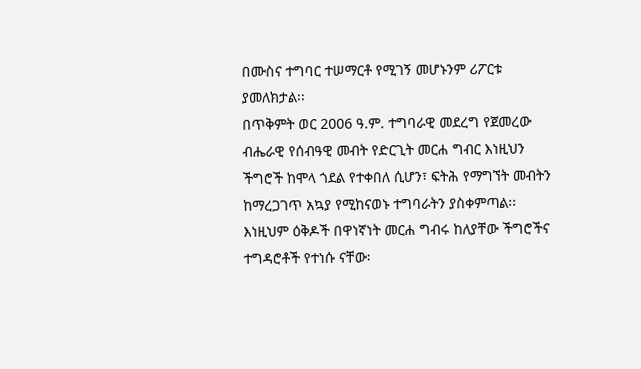በሙስና ተግባር ተሠማርቶ የሚገኝ መሆኑንም ሪፖርቱ ያመለክታል፡፡
በጥቅምት ወር 2006 ዓ.ም. ተግባራዊ መደረግ የጀመረው ብሔራዊ የሰብዓዊ መብት የድርጊት መርሐ ግብር እነዚህን ችግሮች ከሞላ ጎደል የተቀበለ ሲሆን፣ ፍትሕ የማግኘት መብትን ከማረጋገጥ አኳያ የሚከናወኑ ተግባራትን ያስቀምጣል፡፡ እነዚህም ዕቅዶች በዋነኛነት መርሐ ግብሩ ከለያቸው ችግሮችና ተግዳሮቶች የተነሱ ናቸው፡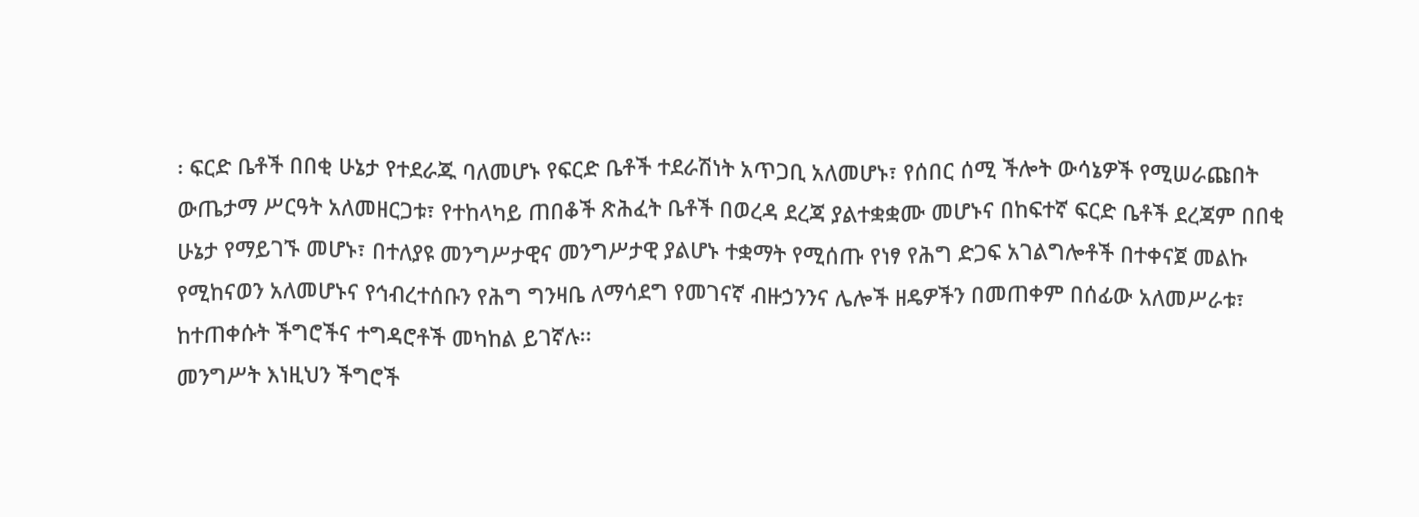፡ ፍርድ ቤቶች በበቂ ሁኔታ የተደራጁ ባለመሆኑ የፍርድ ቤቶች ተደራሽነት አጥጋቢ አለመሆኑ፣ የሰበር ሰሚ ችሎት ውሳኔዎች የሚሠራጩበት ውጤታማ ሥርዓት አለመዘርጋቱ፣ የተከላካይ ጠበቆች ጽሕፈት ቤቶች በወረዳ ደረጃ ያልተቋቋሙ መሆኑና በከፍተኛ ፍርድ ቤቶች ደረጃም በበቂ ሁኔታ የማይገኙ መሆኑ፣ በተለያዩ መንግሥታዊና መንግሥታዊ ያልሆኑ ተቋማት የሚሰጡ የነፃ የሕግ ድጋፍ አገልግሎቶች በተቀናጀ መልኩ የሚከናወን አለመሆኑና የኅብረተሰቡን የሕግ ግንዛቤ ለማሳደግ የመገናኛ ብዙኃንንና ሌሎች ዘዴዎችን በመጠቀም በሰፊው አለመሥራቱ፣ ከተጠቀሱት ችግሮችና ተግዳሮቶች መካከል ይገኛሉ፡፡
መንግሥት እነዚህን ችግሮች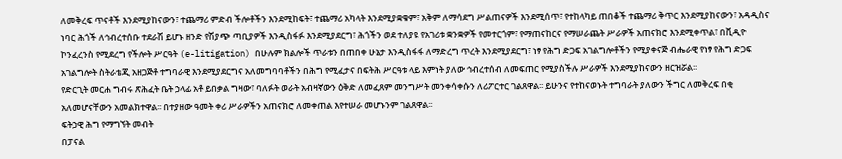ለመቅረፍ ጥናቶች እንደሚያከናውን፣ ተጨማሪ ምድብ ችሎቶችን እንደሚከፍት፣ ተጨማሪ አካላት እንደሚያቋቁም፣ አቅም ለማሳደግ ሥልጠናዎች እንደሚሰጥ፣ የተከላካይ ጠበቆች ተጨማሪ ቅጥር እንደሚያከናውን፣ አዳዲስና ነባር ሕጎች ለኅብረተሰቡ ተደራሽ ይሆኑ ዘንድ የሽያጭ ጣቢያዎች እንዲስፋፉ እንደሚያደርግ፣ ሕጎችን ወደ ተለያዩ የአገሪቱ ቋንቋዎች የመተርጎም፣ የማጠናከርና የማሠራጨት ሥራዎች አጠናክሮ እንደሚቀጥል፣ በቪዲዮ ኮንፈረንስ የሚደረግ የችሎት ሥርዓት (e-litigation) በሁሉም ክልሎች ጥራቱን በጠበቀ ሁኔታ እንዲስፋፋ ለማድረግ ጥረት እንደሚያደርግ፣ ነፃ የሕግ ድጋፍ አገልግሎቶችን የሚያቀናጅ ብሔራዊ የነፃ የሕግ ድጋፍ አገልግሎት ስትራቴጂ አዘጋጅቶ ተግባራዊ እንደሚያደርግና አለመግባባቶችን በሕግ የሚፈታና በፍትሕ ሥርዓቱ ላይ እምነት ያለው ኅብረተሰብ ለመፍጠር የሚያስችሉ ሥራዎች እንደሚያከናውን ዘርዝሯል፡፡
የድርጊት መርሐ ግብሩ ጽሕፈት ቤት ኃላፊ አቶ ይበቃል ግዛው፣ ባለፉት ወራት አብዛኛውን ዕቅድ ለመፈጸም መንግሥት መንቀሳቀሱን ለሪፖርተር ገልጸዋል፡፡ ይሁንና የተከናወኑት ተግባራት ያለውን ችግር ለመቅረፍ በቂ አለመሆናቸውን አመልክተዋል፡፡ በተያዘው ዓመት ቀሪ ሥራዎችን አጠናክሮ ለመቀጠል እየተሠራ መሆኑንም ገልጸዋል፡፡
ፍትኃዊ ሕግ የማግኘት መብት
በፓናል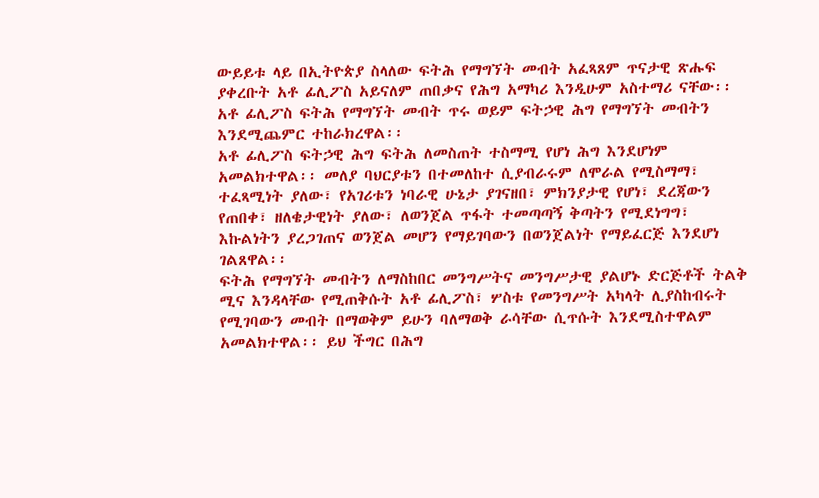ውይይቱ ላይ በኢትዮጵያ ስላለው ፍትሕ የማግኘት መብት አፈጻጸም ጥናታዊ ጽሑፍ ያቀረቡት አቶ ፊሊፖስ አይናለም ጠበቃና የሕግ አማካሪ እንዲሁም አስተማሪ ናቸው፡፡ አቶ ፊሊፖስ ፍትሕ የማግኘት መብት ጥሩ ወይም ፍትኃዊ ሕግ የማግኘት መብትን እንደሚጨምር ተከራክረዋል፡፡
አቶ ፊሊፖስ ፍትኃዊ ሕግ ፍትሕ ለመስጠት ተስማሚ የሆነ ሕግ እንደሆነም አመልክተዋል፡፡ መለያ ባህርያቱን በተመለከተ ሲያብራሩም ለሞራል የሚስማማ፣ ተፈጻሚነት ያለው፣ የአገሪቱን ነባራዊ ሁኔታ ያገናዘበ፣ ምክንያታዊ የሆነ፣ ደረጃውን የጠበቀ፣ ዘለቄታዊነት ያለው፣ ለወንጀል ጥፋት ተመጣጣኝ ቅጣትን የሚደነግግ፣ እኩልነትን ያረጋገጠና ወንጀል መሆን የማይገባውን በወንጀልነት የማይፈርጅ እንደሆነ ገልጸዋል፡፡
ፍትሕ የማግኘት መብትን ለማስከበር መንግሥትና መንግሥታዊ ያልሆኑ ድርጅቶች ትልቅ ሚና እንዳላቸው የሚጠቅሱት አቶ ፊሊፖስ፣ ሦስቱ የመንግሥት አካላት ሊያስከብሩት የሚገባውን መብት በማወቅም ይሁን ባለማወቅ ራሳቸው ሲጥሱት እንደሚስተዋልም አመልክተዋል፡፡ ይህ ችግር በሕግ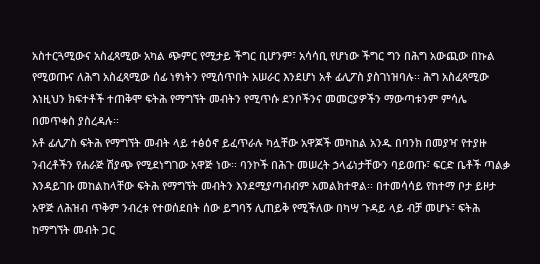አስተርጓሚውና አስፈጻሚው አካል ጭምር የሚታይ ችግር ቢሆንም፣ አሳሳቢ የሆነው ችግር ግን በሕግ አውጪው በኩል የሚወጡና ለሕግ አስፈጻሚው ሰፊ ነፃነትን የሚሰጥበት አሠራር እንደሆነ አቶ ፊሊፖስ ያስገነዝባሉ፡፡ ሕግ አስፈጻሚው እነዚህን ክፍተቶች ተጠቅሞ ፍትሕ የማግኘት መብትን የሚጥሱ ደንቦችንና መመርያዎችን ማውጣቱንም ምሳሌ በመጥቀስ ያስረዳሉ፡፡
አቶ ፊሊፖስ ፍትሕ የማግኘት መብት ላይ ተፅዕኖ ይፈጥራሉ ካሏቸው አዋጆች መካከል አንዱ በባንክ በመያዣ የተያዙ ንብረቶችን የሐራጅ ሽያጭ የሚደነግገው አዋጅ ነው፡፡ ባንኮች በሕጉ መሠረት ኃላፊነታቸውን ባይወጡ፣ ፍርድ ቤቶች ጣልቃ እንዳይገቡ መከልከላቸው ፍትሕ የማግኘት መብትን እንደሚያጣብብም አመልክተዋል፡፡ በተመሳሳይ የከተማ ቦታ ይዞታ አዋጅ ለሕዝብ ጥቅም ንብረቱ የተወሰደበት ሰው ይግባኝ ሊጠይቅ የሚችለው በካሣ ጉዳይ ላይ ብቻ መሆኑ፣ ፍትሕ ከማግኘት መብት ጋር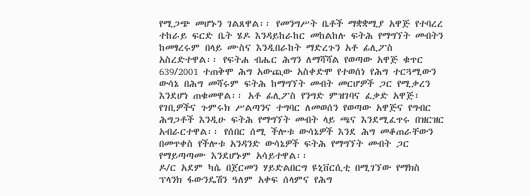የሚጋጭ መሆኑን ገልጸዋል፡፡ የመንግሥት ቤቶች ማቋቋሚያ አዋጅ የተባረረ ተከራይ ፍርድ ቤት ሄዶ እንዳይከራከር መከልከሉ ፍትሕ የማግኘት መብትን ከመፃረሩም በላይ ሙስና እንዲበራከት ማድረጉን አቶ ፊሊፖስ አስረድተዋል፡፡ የፍትሐ ብሔር ሕግን ለማሻሻል የወጣው አዋጅ ቁጥር 639/2001 ተጠቅሞ ሕግ አውጪው አስቀድሞ የተወሰነ የሕግ ተርጓሚውን ውሳኔ በሕግ መሻሩም ፍትሕ ከማግኘት መብት መርሆዎች ጋር የሚቃረን እንደሆነ ጠቁመዋል፡፡ አቶ ፊሊፖስ የንግድ ምዝገባና ፈቃድ አዋጅ፣ የገቢዎችና ጉምሩክ ሥልጣንና ተግባር ለመወሰን የወጣው አዋጅና የግብር ሕግጋቶች እንዲሁ ፍትሕ የማግኘት መብት ላይ ጫና እንደሚፈጥሩ በዝርዝር አብራርተዋል፡፡ የሰበር ሰሚ ችሎቱ ውሳኔዎች እንደ ሕግ መቆጠራቸውን በመጥቀስ የችሎቱ አንዳንድ ውሳኔዎች ፍትሕ የማግኘት መብት ጋር የማይጣጣሙ እንደሆኑም አሳይተዋል፡፡
ዶ/ር አደም ካሴ በጀርመን ሃይድልበርግ ዩኒቨርሲቲ በሚገኘው የማክስ ፕላንክ ፋውንዴሽን ዓለም አቀፍ ሰላምና የሕግ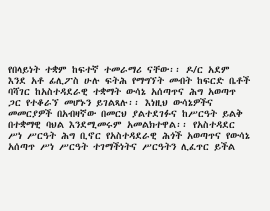የበላይነት ተቋም ከፍተኛ ተመራማሪ ናቸው፡፡ ዶ/ር አደም እንደ አቶ ፊሊፖስ ሁሉ ፍትሕ የማግኘት መብት ከፍርድ ቤቶች ባሻገር ከአስተዳደራዊ ተቋማት ውሳኔ አሰጣጥና ሕግ አወጣጥ ጋር የተቆራኘ መሆኑን ይገልጻሉ፡፡ እነዚህ ውሳኔዎችና መመርያዎች በአብዛኛው በመርህ ያልተደገፉና ከሥርዓት ይልቅ በተቋማዊ ባህል እንደሚመሩም አመልክተዋል፡፡ የአስተዳደር ሥነ ሥርዓት ሕግ ቢኖር የአስተዳደራዊ ሕጎች አወጣጥና የውሳኔ አሰጣጥ ሥነ ሥርዓት ተገማችነትና ሥርዓትን ሊፈጥር ይችል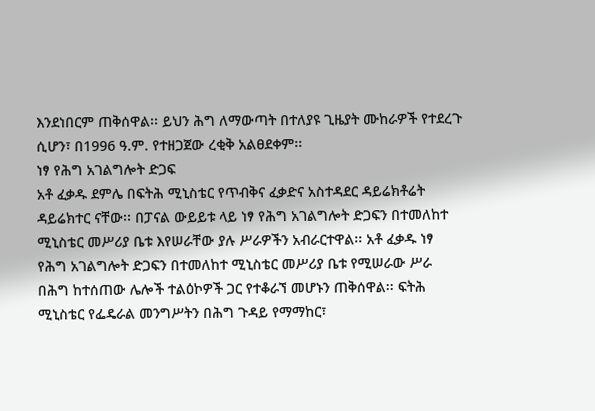እንደነበርም ጠቅሰዋል፡፡ ይህን ሕግ ለማውጣት በተለያዩ ጊዜያት ሙከራዎች የተደረጉ ሲሆን፣ በ1996 ዓ.ም. የተዘጋጀው ረቂቅ አልፀደቀም፡፡
ነፃ የሕግ አገልግሎት ድጋፍ
አቶ ፈቃዱ ደምሌ በፍትሕ ሚኒስቴር የጥብቅና ፈቃድና አስተዳደር ዳይሬክቶሬት ዳይሬክተር ናቸው፡፡ በፓናል ውይይቱ ላይ ነፃ የሕግ አገልግሎት ድጋፍን በተመለከተ ሚኒስቴር መሥሪያ ቤቱ እየሠራቸው ያሉ ሥራዎችን አብራርተዋል፡፡ አቶ ፈቃዱ ነፃ የሕግ አገልግሎት ድጋፍን በተመለከተ ሚኒስቴር መሥሪያ ቤቱ የሚሠራው ሥራ በሕግ ከተሰጠው ሌሎች ተልዕኮዎች ጋር የተቆራኘ መሆኑን ጠቅሰዋል፡፡ ፍትሕ ሚኒስቴር የፌዴራል መንግሥትን በሕግ ጉዳይ የማማከር፣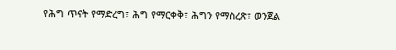የሕግ ጥናት የማድረግ፣ ሕግ የማርቀቅ፣ ሕግን የማስረጽ፣ ወንጀል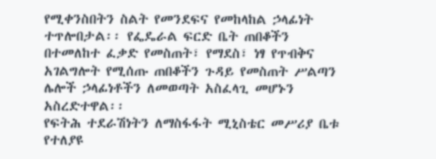የሚቀንስበትን ስልት የመንደፍና የመከላከል ኃላፊነት ተጥሎበታል፡፡ የፌዴራል ፍርድ ቤት ጠበቆችን በተመለከተ ፈቃድ የመስጠት፣ የማደስ፣ ነፃ የጥብቅና አገልግሎት የሚሰጡ ጠበቆችን ጉዳይ የመስጠት ሥልጣን ሌሎች ኃላፊነቶችን ለመወጣት አስፈላጊ መሆኑን አስረድተዋል፡፡
የፍትሕ ተደራሽነትን ለማስፋፋት ሚኒስቴር መሥሪያ ቤቱ የተለያዩ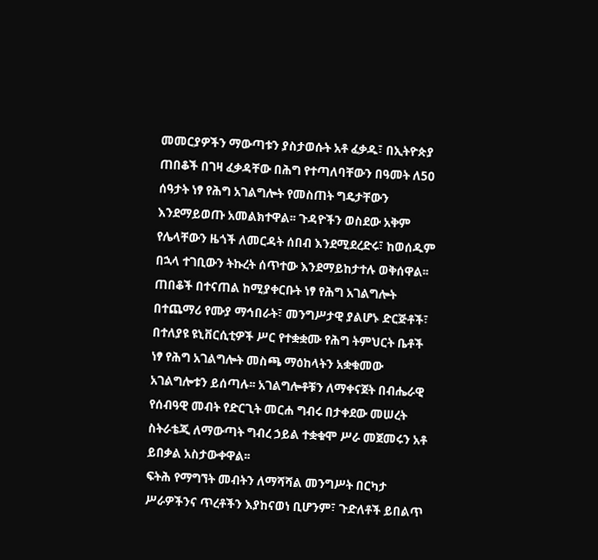መመርያዎችን ማውጣቱን ያስታወሱት አቶ ፈቃዱ፣ በኢትዮጵያ ጠበቆች በገዛ ፈቃዳቸው በሕግ የተጣለባቸውን በዓመት ለ50 ሰዓታት ነፃ የሕግ አገልግሎት የመስጠት ግዴታቸውን እንደማይወጡ አመልክተዋል፡፡ ጉዳዮችን ወስደው አቅም የሌላቸውን ዜጎች ለመርዳት ሰበብ እንደሚደረድሩ፣ ከወሰዱም በኋላ ተገቢውን ትኩረት ሰጥተው እንደማይከታተሉ ወቅሰዋል፡፡
ጠበቆች በተናጠል ከሚያቀርቡት ነፃ የሕግ አገልግሎት በተጨማሪ የሙያ ማኅበራት፣ መንግሥታዊ ያልሆኑ ድርጅቶች፣ በተለያዩ ዩኒቨርሲቲዎች ሥር የተቋቋሙ የሕግ ትምህርት ቤቶች ነፃ የሕግ አገልግሎት መስጫ ማዕከላትን አቋቁመው አገልግሎቱን ይሰጣሉ፡፡ አገልግሎቶቹን ለማቀናጀት በብሔራዊ የሰብዓዊ መብት የድርጊት መርሐ ግብሩ በታቀደው መሠረት ስትራቴጂ ለማውጣት ግብረ ኃይል ተቋቁሞ ሥራ መጀመሩን አቶ ይበቃል አስታውቀዋል፡፡
ፍትሕ የማግኘት መብትን ለማሻሻል መንግሥት በርካታ ሥራዎችንና ጥረቶችን እያከናወነ ቢሆንም፣ ጉድለቶች ይበልጥ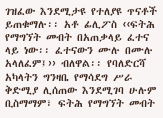ገዝፈው እንደሚታዩ የተለያዩ ጥናቶች ይጠቁማሉ፡፡ አቶ ፊሊፖስ ‹‹ፍትሕ የማግኘት መብት በአጠቃላይ ፈተና ላይ ነው፡፡ ፈተናውን ሙሉ በሙሉ አላለፈም፤›› ብለዋል፡፡ የባለድርሻ አካላትን ግንዛቤ የማሳደግ ሥራ ቅድሚያ ሊሰጠው እንደሚገባ ሁሉም ቢስማማም፣ ፍትሕ የማግኘት መብት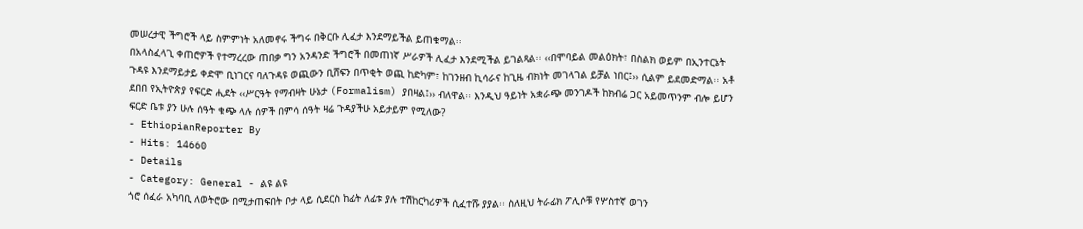መሠረታዊ ችግሮች ላይ ስምምነት አለመኖሩ ችግሩ በቅርቡ ሊፈታ እንደማይችል ይጠቁማል፡፡
በአላስፈላጊ ቀጠሮዎች የተማረረው ጠበቃ ግን አንዳንድ ችግሮች በመጠነኛ ሥራዎች ሊፈታ እንደሚችል ይገልጻል፡፡ ‹‹በሞባይል መልዕክት፣ በስልክ ወይም በኢንተርኔት ጉዳዩ እንደማይታይ ቀድሞ ቢነገርና ባለጉዳዩ ወጪውን ቢሸፍን በጥቂት ወጪ ከድካም፣ ከገንዘብ ኪሳራና ከጊዜ ብክነት መገላገል ይቻል ነበር፤›› ሲልም ይደመድማል፡፡ አቶ ደበበ የኢትዮጵያ የፍርድ ሒደት ‹‹ሥርዓት የማብዛት ሁኔታ (Formalism) ያበዛል፤›› ብለዋል፡፡ እንዲህ ዓይነት አቋራጭ መንገዶች ከክብሬ ጋር አይመጥንም ብሎ ይሆን ፍርድ ቤቱ ያን ሁሉ ሰዓት ቁጭ ላሉ ሰዎች በምሳ ሰዓት ዛሬ ጉዳያችሁ አይታይም የሚለው?
- EthiopianReporter By
- Hits: 14660
- Details
- Category: General - ልዩ ልዩ
ጎሮ ሰፈራ አካባቢ ለወትሮው በሚታጠፍበት ቦታ ላይ ሲደርስ ከፊት ለፊቱ ያሉ ተሽከርካሪዎች ሲፈተሹ ያያል፡፡ ስለዚህ ትራፊክ ፖሊሶቹ የሦስተኛ ወገን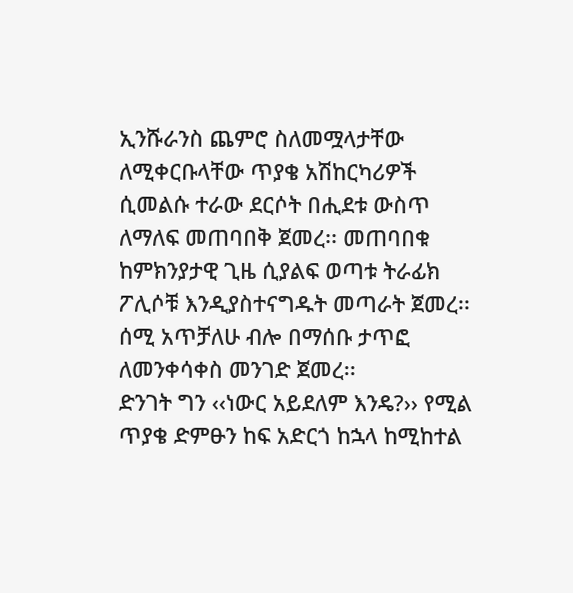ኢንሹራንስ ጨምሮ ስለመሟላታቸው ለሚቀርቡላቸው ጥያቄ አሽከርካሪዎች
ሲመልሱ ተራው ደርሶት በሒደቱ ውስጥ ለማለፍ መጠባበቅ ጀመረ፡፡ መጠባበቁ ከምክንያታዊ ጊዜ ሲያልፍ ወጣቱ ትራፊክ ፖሊሶቹ እንዲያስተናግዱት መጣራት ጀመረ፡፡ ሰሚ አጥቻለሁ ብሎ በማሰቡ ታጥፎ ለመንቀሳቀስ መንገድ ጀመረ፡፡
ድንገት ግን ‹‹ነውር አይደለም እንዴ?›› የሚል ጥያቄ ድምፁን ከፍ አድርጎ ከኋላ ከሚከተል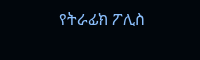የትራፊክ ፖሊስ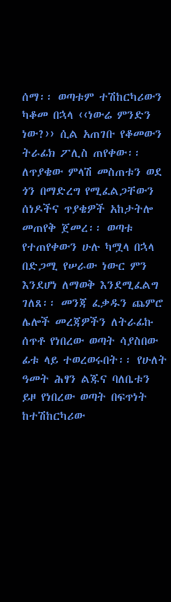ሰማ፡፡ ወጣቱም ተሽከርካሪውን ካቆመ በኋላ ‹‹ነውሬ ምንድን ነው?›› ሲል አጠገቡ የቆመውን ትራፊክ ፖሊስ ጠየቀው፡፡ ለጥያቄው ምላሽ መስጠቱን ወደ ጎን በማድረግ የሚፈልጋቸውን ሰነዶችና ጥያቄዎች አከታትሎ መጠየቅ ጀመረ፡፡ ወጣቱ የተጠየቀውን ሁሉ ካሟላ በኋላ በድጋሚ የሠራው ነውር ምን እንደሆነ ለማወቅ እንደሚፈልግ ገለጸ፡፡ መንጃ ፈቃዱን ጨምሮ ሌሎች መረጃዎችን ለትራፊኩ ሰጥቶ የነበረው ወጣት ሳያስበው ፊቱ ላይ ተወረወሩበት፡፡ የሁለት ዓመት ሕፃን ልጁና ባለቤቱን ይዞ የነበረው ወጣት በፍጥነት ከተሽከርካሪው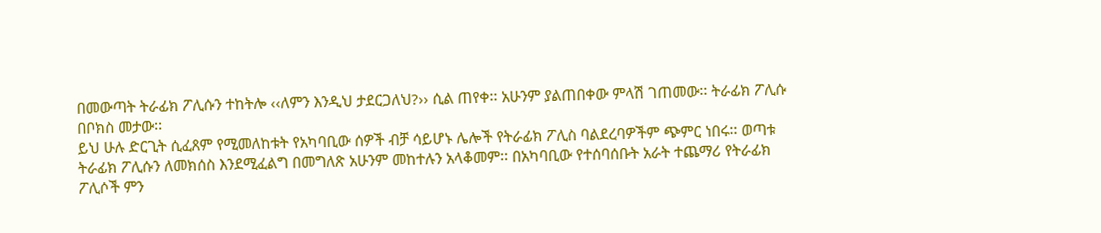በመውጣት ትራፊክ ፖሊሱን ተከትሎ ‹‹ለምን እንዲህ ታደርጋለህ?›› ሲል ጠየቀ፡፡ አሁንም ያልጠበቀው ምላሽ ገጠመው፡፡ ትራፊክ ፖሊሱ በቦክስ መታው፡፡
ይህ ሁሉ ድርጊት ሲፈጸም የሚመለከቱት የአካባቢው ሰዎች ብቻ ሳይሆኑ ሌሎች የትራፊክ ፖሊስ ባልደረባዎችም ጭምር ነበሩ፡፡ ወጣቱ ትራፊክ ፖሊሱን ለመክሰስ እንደሚፈልግ በመግለጽ አሁንም መከተሉን አላቆመም፡፡ በአካባቢው የተሰባሰቡት አራት ተጨማሪ የትራፊክ ፖሊሶች ምን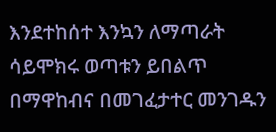እንደተከሰተ እንኳን ለማጣራት ሳይሞክሩ ወጣቱን ይበልጥ በማዋከብና በመገፈታተር መንገዱን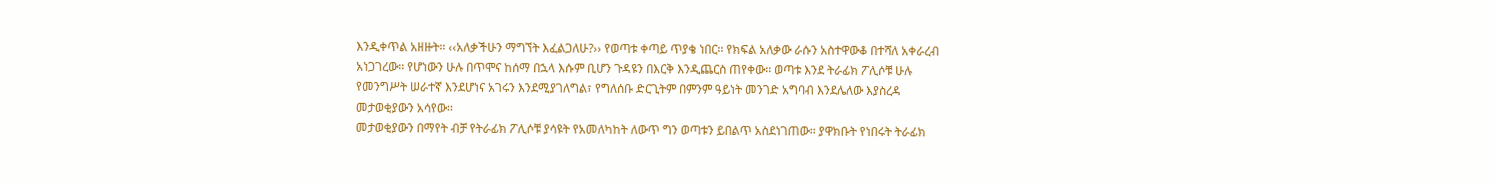እንዲቀጥል አዘዙት፡፡ ‹‹አለቃችሁን ማግኘት እፈልጋለሁ?›› የወጣቱ ቀጣይ ጥያቄ ነበር፡፡ የክፍል አለቃው ራሱን አስተዋውቆ በተሻለ አቀራረብ አነጋገረው፡፡ የሆነውን ሁሉ በጥሞና ከሰማ በኋላ እሱም ቢሆን ጉዳዩን በእርቅ እንዲጨርስ ጠየቀው፡፡ ወጣቱ እንደ ትራፊክ ፖሊሶቹ ሁሉ የመንግሥት ሠራተኛ እንደሆነና አገሩን እንደሚያገለግል፣ የግለሰቡ ድርጊትም በምንም ዓይነት መንገድ አግባብ እንደሌለው እያስረዳ መታወቂያውን አሳየው፡፡
መታወቂያውን በማየት ብቻ የትራፊክ ፖሊሶቹ ያሳዩት የአመለካከት ለውጥ ግን ወጣቱን ይበልጥ አስደነገጠው፡፡ ያዋክቡት የነበሩት ትራፊክ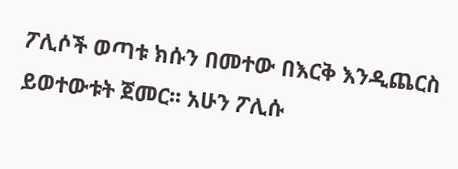ፖሊሶች ወጣቱ ክሱን በመተው በእርቅ እንዲጨርስ ይወተውቱት ጀመር፡፡ አሁን ፖሊሱ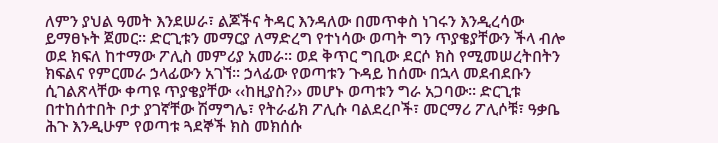ለምን ያህል ዓመት እንደሠራ፣ ልጆችና ትዳር እንዳለው በመጥቀስ ነገሩን እንዲረሳው ይማፀኑት ጀመር፡፡ ድርጊቱን መማርያ ለማድረግ የተነሳው ወጣት ግን ጥያቄያቸውን ችላ ብሎ ወደ ክፍለ ከተማው ፖሊስ መምሪያ አመራ፡፡ ወደ ቅጥር ግቢው ደርሶ ክስ የሚመሠረትበትን ክፍልና የምርመራ ኃላፊውን አገኘ፡፡ ኃላፊው የወጣቱን ጉዳይ ከሰሙ በኋላ መደብደቡን ሲገልጽላቸው ቀጣዩ ጥያቄያቸው ‹‹ከዚያስ?›› መሆኑ ወጣቱን ግራ አጋባው፡፡ ድርጊቱ በተከሰተበት ቦታ ያገኛቸው ሽማግሌ፣ የትራፊክ ፖሊሱ ባልደረቦች፣ መርማሪ ፖሊሶቹ፣ ዓቃቤ ሕጉ እንዲሁም የወጣቱ ጓደኞች ክስ መክሰሱ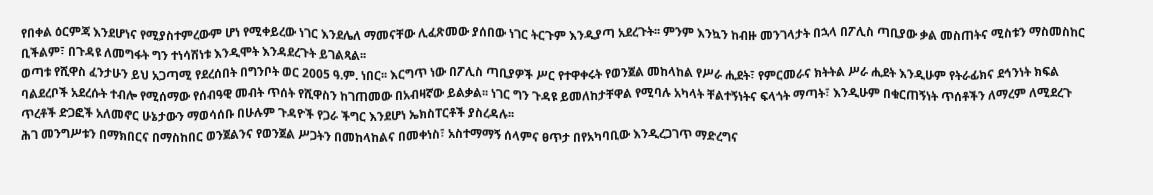የበቀል ዕርምጃ እንደሆነና የሚያስተምረውም ሆነ የሚቀይረው ነገር እንደሌለ ማመናቸው ሊፈጽመው ያሰበው ነገር ትርጉም እንዲያጣ አደረጉት፡፡ ምንም እንኳን ከብዙ መንገላታት በኋላ በፖሊስ ጣቢያው ቃል መስጠትና ሚስቱን ማስመስከር ቢችልም፣ በጉዳዩ ለመግፋት ግን ተነሳሽነቱ እንዲሞት እንዳደረጉት ይገልጻል፡፡
ወጣቱ የሺዋስ ፈንታሁን ይህ አጋጣሚ የደረሰበት በግንቦት ወር 2005 ዓ.ም. ነበር፡፡ እርግጥ ነው በፖሊስ ጣቢያዎች ሥር የተዋቀሩት የወንጀል መከላከል የሥራ ሒደት፣ የምርመራና ክትትል ሥራ ሒደት እንዲሁም የትራፊክና ደኅንነት ክፍል ባልደረቦች አደረሱት ተብሎ የሚሰማው የሰብዓዊ መብት ጥሰት የሺዋስን ከገጠመው በአብዛኛው ይልቃል፡፡ ነገር ግን ጉዳዩ ይመለከታቸዋል የሚባሉ አካላት ቸልተኝነትና ፍላጎት ማጣት፣ እንዲሁም በቁርጠኝነት ጥሰቶችን ለማረም ለሚደረጉ ጥረቶች ድጋፎች አለመኖር ሁኔታውን ማወሳሰቡ በሁሉም ጉዳዮች የጋራ ችግር እንደሆነ ኤክስፐርቶች ያስረዳሉ፡፡
ሕገ መንግሥቱን በማክበርና በማስከበር ወንጀልንና የወንጀል ሥጋትን በመከላከልና በመቀነስ፣ አስተማማኝ ሰላምና ፀጥታ በየአካባቢው እንዲረጋገጥ ማድረግና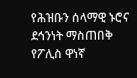የሕዝቡን ሰላማዊ ኑሮና ደኅንነት ማስጠበቅ የፖሊስ ዋነኛ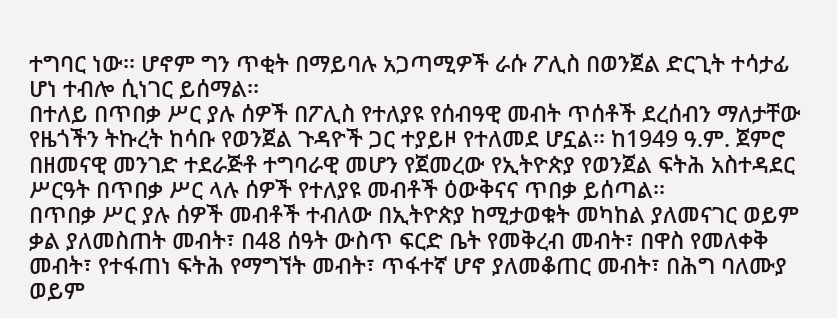ተግባር ነው፡፡ ሆኖም ግን ጥቂት በማይባሉ አጋጣሚዎች ራሱ ፖሊስ በወንጀል ድርጊት ተሳታፊ ሆነ ተብሎ ሲነገር ይሰማል፡፡
በተለይ በጥበቃ ሥር ያሉ ሰዎች በፖሊስ የተለያዩ የሰብዓዊ መብት ጥሰቶች ደረሰብን ማለታቸው የዜጎችን ትኩረት ከሳቡ የወንጀል ጉዳዮች ጋር ተያይዞ የተለመደ ሆኗል፡፡ ከ1949 ዓ.ም. ጀምሮ በዘመናዊ መንገድ ተደራጅቶ ተግባራዊ መሆን የጀመረው የኢትዮጵያ የወንጀል ፍትሕ አስተዳደር ሥርዓት በጥበቃ ሥር ላሉ ሰዎች የተለያዩ መብቶች ዕውቅናና ጥበቃ ይሰጣል፡፡
በጥበቃ ሥር ያሉ ሰዎች መብቶች ተብለው በኢትዮጵያ ከሚታወቁት መካከል ያለመናገር ወይም ቃል ያለመስጠት መብት፣ በ48 ሰዓት ውስጥ ፍርድ ቤት የመቅረብ መብት፣ በዋስ የመለቀቅ መብት፣ የተፋጠነ ፍትሕ የማግኘት መብት፣ ጥፋተኛ ሆኖ ያለመቆጠር መብት፣ በሕግ ባለሙያ ወይም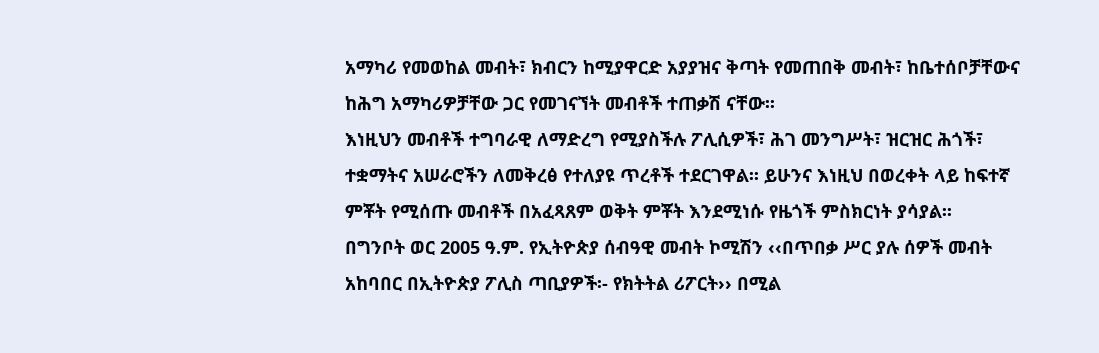አማካሪ የመወከል መብት፣ ክብርን ከሚያዋርድ አያያዝና ቅጣት የመጠበቅ መብት፣ ከቤተሰቦቻቸውና ከሕግ አማካሪዎቻቸው ጋር የመገናኘት መብቶች ተጠቃሽ ናቸው፡፡
እነዚህን መብቶች ተግባራዊ ለማድረግ የሚያስችሉ ፖሊሲዎች፣ ሕገ መንግሥት፣ ዝርዝር ሕጎች፣ ተቋማትና አሠራሮችን ለመቅረፅ የተለያዩ ጥረቶች ተደርገዋል፡፡ ይሁንና እነዚህ በወረቀት ላይ ከፍተኛ ምቾት የሚሰጡ መብቶች በአፈጻጸም ወቅት ምቾት እንደሚነሱ የዜጎች ምስክርነት ያሳያል፡፡
በግንቦት ወር 2005 ዓ.ም. የኢትዮጵያ ሰብዓዊ መብት ኮሚሽን ‹‹በጥበቃ ሥር ያሉ ሰዎች መብት አከባበር በኢትዮጵያ ፖሊስ ጣቢያዎች፡- የክትትል ሪፖርት›› በሚል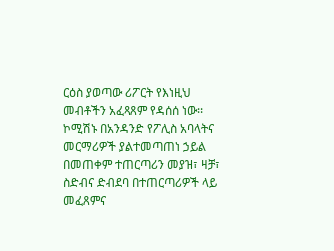ርዕስ ያወጣው ሪፖርት የእነዚህ መብቶችን አፈጻጸም የዳሰሰ ነው፡፡
ኮሚሽኑ በአንዳንድ የፖሊስ አባላትና መርማሪዎች ያልተመጣጠነ ኃይል በመጠቀም ተጠርጣሪን መያዝ፣ ዛቻ፣ ስድብና ድብደባ በተጠርጣሪዎች ላይ መፈጸምና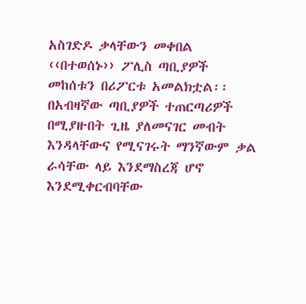አስገድዶ ቃላቸውን መቀበል ‹‹በተወሰኑ›› ፖሊስ ጣቢያዎች መከሰቱን በሪፖርቱ አመልክቷል፡፡ በአብዛኛው ጣቢያዎች ተጠርጣሪዎች በሚያዙበት ጊዜ ያለመናገር መብት እንዳላቸውና የሚናገሩት ማንኛውም ቃል ራሳቸው ላይ እንደማስረጃ ሆኖ እንደሚቀርብባቸው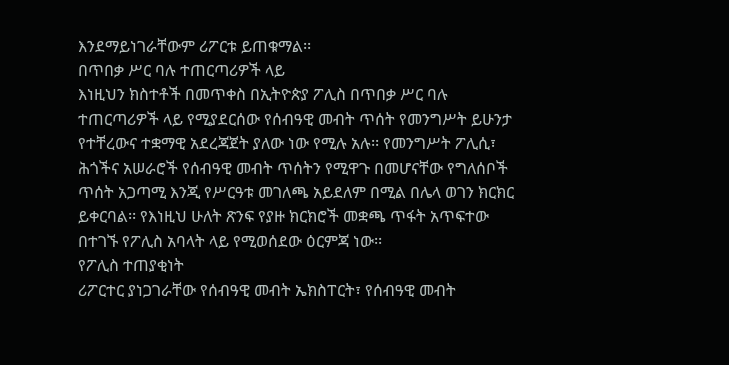እንደማይነገራቸውም ሪፖርቱ ይጠቁማል፡፡
በጥበቃ ሥር ባሉ ተጠርጣሪዎች ላይ
እነዚህን ክስተቶች በመጥቀስ በኢትዮጵያ ፖሊስ በጥበቃ ሥር ባሉ ተጠርጣሪዎች ላይ የሚያደርሰው የሰብዓዊ መብት ጥሰት የመንግሥት ይሁንታ የተቸረውና ተቋማዊ አደረጃጀት ያለው ነው የሚሉ አሉ፡፡ የመንግሥት ፖሊሲ፣ ሕጎችና አሠራሮች የሰብዓዊ መብት ጥሰትን የሚዋጉ በመሆናቸው የግለሰቦች ጥሰት አጋጣሚ እንጂ የሥርዓቱ መገለጫ አይደለም በሚል በሌላ ወገን ክርክር ይቀርባል፡፡ የእነዚህ ሁለት ጽንፍ የያዙ ክርክሮች መቋጫ ጥፋት አጥፍተው በተገኙ የፖሊስ አባላት ላይ የሚወሰደው ዕርምጃ ነው፡፡
የፖሊስ ተጠያቂነት
ሪፖርተር ያነጋገራቸው የሰብዓዊ መብት ኤክስፐርት፣ የሰብዓዊ መብት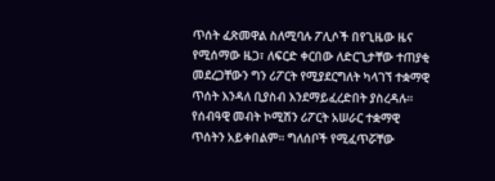ጥሰት ፈጽመዋል ስለሚባሉ ፖሊሶች በየጊዜው ዜና የሚሰማው ዜጋ፣ ለፍርድ ቀርበው ለድርጊታቸው ተጠያቂ መደረጋቸውን ግን ሪፖርት የሚያደርግለት ካላገኘ ተቋማዊ ጥሰት እንዳለ ቢያስብ እንደማይፈረድበት ያስረዳሉ፡፡
የሰብዓዊ መብት ኮሚሽን ሪፖርት አሠራር ተቋማዊ ጥሰትን አይቀበልም፡፡ ግለሰቦች የሚፈጥሯቸው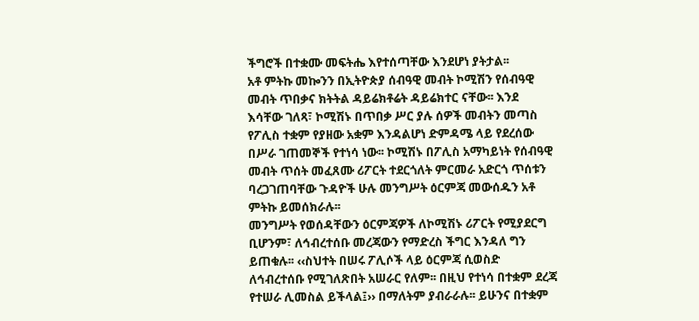ችግሮች በተቋሙ መፍትሔ እየተሰጣቸው እንደሆነ ያትታል፡፡
አቶ ምትኩ መኰንን በኢትዮጵያ ሰብዓዊ መብት ኮሚሽን የሰብዓዊ መብት ጥበቃና ክትትል ዳይሬክቶሬት ዳይሬክተር ናቸው፡፡ እንደ እሳቸው ገለጻ፣ ኮሚሽኑ በጥበቃ ሥር ያሉ ሰዎች መብትን መጣስ የፖሊስ ተቋም የያዘው አቋም እንዳልሆነ ድምዳሜ ላይ የደረሰው በሥራ ገጠመኞች የተነሳ ነው፡፡ ኮሚሽኑ በፖሊስ አማካይነት የሰብዓዊ መብት ጥሰት መፈጸሙ ሪፖርት ተደርጎለት ምርመራ አድርጎ ጥሰቱን ባረጋገጠባቸው ጉዳዮች ሁሉ መንግሥት ዕርምጃ መውሰዱን አቶ ምትኩ ይመሰክራሉ፡፡
መንግሥት የወሰዳቸውን ዕርምጃዎች ለኮሚሽኑ ሪፖርት የሚያደርግ ቢሆንም፣ ለኅብረተሰቡ መረጃውን የማድረስ ችግር እንዳለ ግን ይጠቁሉ፡፡ ‹‹ስህተት በሠሩ ፖሊሶች ላይ ዕርምጃ ሲወስድ ለኅብረተሰቡ የሚገለጽበት አሠራር የለም፡፡ በዚህ የተነሳ በተቋም ደረጃ የተሠራ ሊመስል ይችላል፤›› በማለትም ያብራራሉ፡፡ ይሁንና በተቋም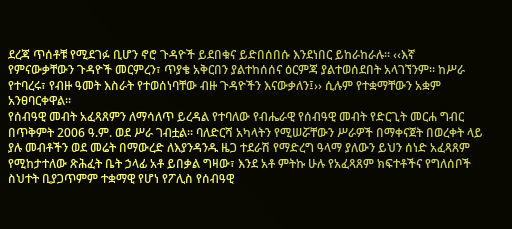ደረጃ ጥሰቶቹ የሚደገፉ ቢሆን ኖሮ ጉዳዮች ይደበቁና ይድበሰበሱ እንደነበር ይከራከራሉ፡፡ ‹‹እኛ የምናውቃቸውን ጉዳዮች መርምረን፣ ጥያቄ አቅርበን ያልተከሰሰና ዕርምጃ ያልተወሰደበት አላገኘንም፡፡ ከሥራ የተባረሩ፣ የብዙ ዓመት እስራት የተወሰነባቸው ብዙ ጉዳዮችን እናውቃለን፤›› ሲሉም የተቋማቸውን አቋም አንፀባርቀዋል፡፡
የሰብዓዊ መብት አፈጻጸምን ለማሳለጥ ይረዳል የተባለው የብሔራዊ የሰብዓዊ መብት የድርጊት መርሐ ግብር በጥቅምት 2006 ዓ.ም. ወደ ሥራ ገብቷል፡፡ ባለድርሻ አካላትን የሚሠሯቸውን ሥራዎች በማቀናጀት በወረቀት ላይ ያሉ መብቶችን ወደ መሬት በማውረድ ለእያንዳንዱ ዜጋ ተደራሽ የማድረግ ዓላማ ያለውን ይህን ሰነድ አፈጻጸም የሚከታተለው ጽሕፈት ቤት ኃላፊ አቶ ይበቃል ግዛው፣ እንደ አቶ ምትኩ ሁሉ የአፈጻጸም ክፍተቶችና የግለሰቦች ስህተት ቢያጋጥምም ተቋማዊ የሆነ የፖሊስ የሰብዓዊ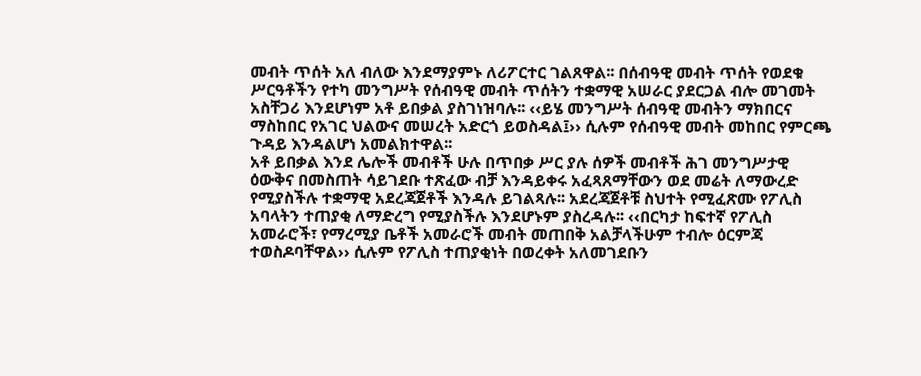መብት ጥሰት አለ ብለው እንደማያምኑ ለሪፖርተር ገልጸዋል፡፡ በሰብዓዊ መብት ጥሰት የወደቁ ሥርዓቶችን የተካ መንግሥት የሰብዓዊ መብት ጥሰትን ተቋማዊ አሠራር ያደርጋል ብሎ መገመት አስቸጋሪ እንደሆነም አቶ ይበቃል ያስገነዝባሉ፡፡ ‹‹ይሄ መንግሥት ሰብዓዊ መብትን ማክበርና ማስከበር የአገር ህልውና መሠረት አድርጎ ይወስዳል፤›› ሲሉም የሰብዓዊ መብት መከበር የምርጫ ጉዳይ እንዳልሆነ አመልክተዋል፡፡
አቶ ይበቃል እንደ ሌሎች መብቶች ሁሉ በጥበቃ ሥር ያሉ ሰዎች መብቶች ሕገ መንግሥታዊ ዕውቅና በመስጠት ሳይገደቡ ተጽፈው ብቻ እንዳይቀሩ አፈጻጸማቸውን ወደ መሬት ለማውረድ የሚያስችሉ ተቋማዊ አደረጃጀቶች እንዳሉ ይገልጻሉ፡፡ አደረጃጀቶቹ ስህተት የሚፈጽሙ የፖሊስ አባላትን ተጠያቂ ለማድረግ የሚያስችሉ እንደሆኑም ያስረዳሉ፡፡ ‹‹በርካታ ከፍተኛ የፖሊስ አመራሮች፣ የማረሚያ ቤቶች አመራሮች መብት መጠበቅ አልቻላችሁም ተብሎ ዕርምጃ ተወስዶባቸዋል›› ሲሉም የፖሊስ ተጠያቂነት በወረቀት አለመገደቡን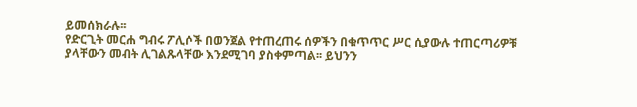ይመሰክራሉ፡፡
የድርጊት መርሐ ግብሩ ፖሊሶች በወንጀል የተጠረጠሩ ሰዎችን በቁጥጥር ሥር ሲያውሉ ተጠርጣሪዎቹ ያላቸውን መብት ሊገልጹላቸው እንደሚገባ ያስቀምጣል፡፡ ይህንን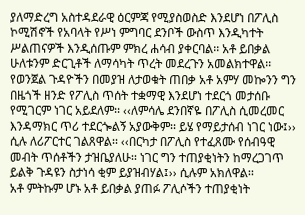ያለማድረግ አስተዳደራዊ ዕርምጃ የሚያስወስድ እንደሆነ በፖሊስ ኮሚሽኖች የአባላት የሥነ ምግባር ደንቦች ውስጥ እንዲካተት ሥልጠናዎች እንዲሰጡም ምክረ ሐሳብ ያቀርባል፡፡ አቶ ይበቃል ሁለቱንም ድርጊቶች ለማሳካት ጥረት መደረጉን አመልክተዋል፡፡
የወንጀል ጉዳዮችን በመያዝ ለታወቁት ጠበቃ አቶ አምሃ መኰንን ግን በዜጎች ዘንድ የፖሊስ ጥሰት ተቋማዊ እንደሆነ ተደርጎ መታሰቡ የሚገርም ነገር አይደለም፡፡ ‹‹ለምሳሌ ደንበኛዬ በፖሊስ ሲመረመር እንዳማክር ጥሪ ተደርጐልኝ አያውቅም፡፡ ይሄ የማይታሰብ ነገር ነው፤›› ሲሉ ለሪፖርተር ገልጸዋል፡፡ ‹‹በርካታ በፖሊስ የተፈጸሙ የሰብዓዊ መብት ጥሰቶችን ታዝቤያለሁ፡፡ ነገር ግን ተጠያቂነትን ከማረጋገጥ ይልቅ ጉዳዩን ስታነሳ ቂም ይያዝብሃል፤›› ሲሉም አክለዋል፡፡
አቶ ምትኩም ሆኑ አቶ ይበቃል ያጠፉ ፖሊሶችን ተጠያቂነት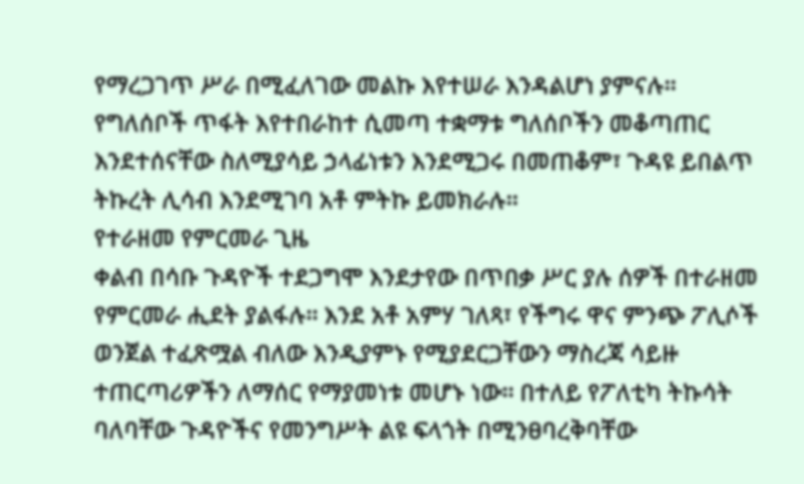የማረጋገጥ ሥራ በሚፈለገው መልኩ እየተሠራ እንዳልሆነ ያምናሉ፡፡ የግለሰቦች ጥፋት እየተበራከተ ሲመጣ ተቋማቱ ግለሰቦችን መቆጣጠር እንደተሰናቸው ስለሚያሳይ ኃላፊነቱን እንደሚጋሩ በመጠቆም፣ ጉዳዩ ይበልጥ ትኩረት ሊሳብ እንደሚገባ አቶ ምትኩ ይመክራሉ፡፡
የተራዘመ የምርመራ ጊዜ
ቀልብ በሳቡ ጉዳዮች ተደጋግሞ እንደታየው በጥበቃ ሥር ያሉ ሰዎች በተራዘመ የምርመራ ሒደት ያልፋሉ፡፡ እንደ አቶ አምሃ ገለጻ፣ የችግሩ ዋና ምንጭ ፖሊሶች ወንጀል ተፈጽሟል ብለው እንዲያምኑ የሚያደርጋቸውን ማስረጃ ሳይዙ ተጠርጣሪዎችን ለማሰር የማያመነቱ መሆኑ ነው፡፡ በተለይ የፖለቲካ ትኩሳት ባለባቸው ጉዳዮችና የመንግሥት ልዩ ፍላጎት በሚንፀባረቅባቸው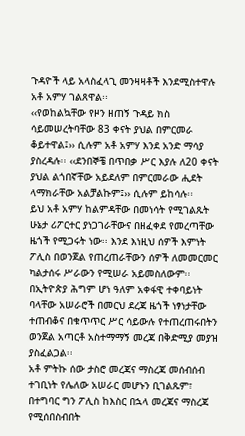ጉዳዮች ላይ አላስፈላጊ መንዛዛቶች እንደሚስተዋሉ አቶ አምሃ ገልጸዋል፡፡
‹‹የወከልኳቸው የዞን ዘጠኝ ጉዳይ ክስ ሳይመሠረትባቸው 83 ቀናት ያህል በምርመራ ቆይተዋል፤›› ሲሉም አቶ አምሃ እንደ አንድ ማሳያ ያስረዳሉ፡፡ ‹‹ደንበኞቼ በጥበቃ ሥር እያሉ ለ20 ቀናት ያህል ልጎበኛቸው አይደለም በምርመራው ሒደት ላማክራቸው አልቻልኩም፤›› ሲሉም ይከሳሉ፡፡
ይህ አቶ አምሃ ከልምዳቸው በመነሳት የሚገልጹት ሁኔታ ሪፖርተር ያነጋገራቸውና በዘፈቀደ የመረጣቸው ዜጎች የሚጋሩት ነው፡፡ እንደ እነዚህ ሰዎች እምነት ፖሊስ በወንጀል የጠረጠራቸውን ሰዎች ለመመርመር ካልታሰሩ ሥራውን የሚሠራ አይመስለውም፡፡ በኢትዮጵያ ሕግም ሆነ ዓለም አቀፋዊ ተቀባይነት ባላቸው አሠራሮች በመርህ ደረጃ ዜጎች ነፃነታቸው ተጠብቆና በቁጥጥር ሥር ሳይውሉ የተጠረጠሩበትን ወንጀል አጣርቶ አስተማማኝ መረጃ በቅድሚያ መያዝ ያስፈልጋል፡፡
አቶ ምትኩ ሰው ታስሮ መረጃና ማስረጃ መሰብሰብ ተገቢነት የሌለው አሠራር መሆኑን ቢገልጹም፣ በተግባር ግን ፖሊስ ከእስር በኋላ መረጃና ማስረጃ የሚሰበስብበት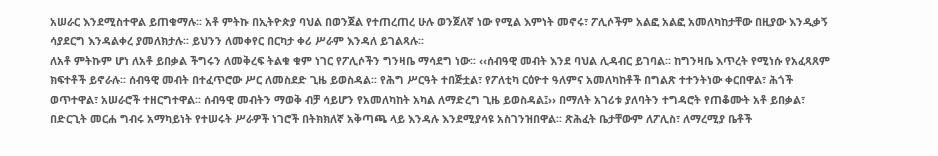አሠራር እንደሚስተዋል ይጠቁማሉ፡፡ አቶ ምትኩ በኢትዮጵያ ባህል በወንጀል የተጠረጠረ ሁሉ ወንጀለኛ ነው የሚል እምነት መኖሩ፣ ፖሊሶችም አልፎ አልፎ አመለካከታቸው በዚያው እንዲቃኝ ሳያደርግ እንዳልቀረ ያመለክታሉ፡፡ ይህንን ለመቀየር በርካታ ቀሪ ሥራም እንዳለ ይገልጻሉ፡፡
ለአቶ ምትኩም ሆነ ለአቶ ይበቃል ችግሩን ለመቅረፍ ትልቁ ቁም ነገር የፖሊሶችን ግንዛቤ ማሳደግ ነው፡፡ ‹‹ሰብዓዊ መብት እንደ ባህል ሊዳብር ይገባል፡፡ ከግንዛቤ እጥረት የሚነሱ የአፈጻጸም ክፍተቶች ይኖራሉ፡፡ ሰብዓዊ መብት በተፈጥሮው ሥር ለመስደድ ጊዜ ይወስዳል፡፡ የሕግ ሥርዓት ተበጅቷል፣ የፖለቲካ ርዕዮተ ዓለምና አመለካከቶች በግልጽ ተተንትነው ቀርበዋል፣ ሕጎች ወጥተዋል፣ አሠራሮች ተዘርግተዋል፡፡ ሰብዓዊ መብትን ማወቅ ብቻ ሳይሆን የአመለካከት አካል ለማድረግ ጊዜ ይወስዳል፤›› በማለት አገሪቱ ያለባትን ተግዳሮት የጠቆሙት አቶ ይበቃል፣ በድርጊት መርሐ ግብሩ አማካይነት የተሠሩት ሥራዎች ነገሮች በትክክለኛ አቅጣጫ ላይ እንዳሉ እንደሚያሳዩ አስገንዝበዋል፡፡ ጽሕፈት ቤታቸውም ለፖሊስ፣ ለማረሚያ ቤቶች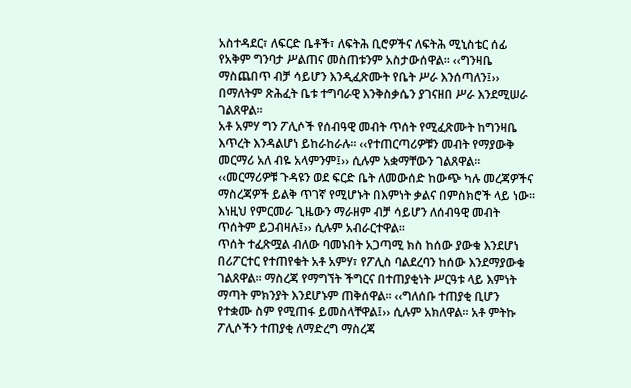አስተዳደር፣ ለፍርድ ቤቶች፣ ለፍትሕ ቢሮዎችና ለፍትሕ ሚኒስቴር ሰፊ የአቅም ግንባታ ሥልጠና መስጠቱንም አስታውሰዋል፡፡ ‹‹ግንዛቤ ማስጨበጥ ብቻ ሳይሆን እንዲፈጽሙት የቤት ሥራ እንሰጣለን፤›› በማለትም ጽሕፈት ቤቱ ተግባራዊ እንቅስቃሴን ያገናዘበ ሥራ እንደሚሠራ ገልጸዋል፡፡
አቶ አምሃ ግን ፖሊሶች የሰብዓዊ መብት ጥሰት የሚፈጽሙት ከግንዛቤ እጥረት እንዳልሆነ ይከራከራሉ፡፡ ‹‹የተጠርጣሪዎቹን መብት የማያውቅ መርማሪ አለ ብዬ አላምንም፤›› ሲሉም አቋማቸውን ገልጸዋል፡፡ ‹‹መርማሪዎቹ ጉዳዩን ወደ ፍርድ ቤት ለመውሰድ ከውጭ ካሉ መረጃዎችና ማስረጃዎች ይልቅ ጥገኛ የሚሆኑት በእምነት ቃልና በምስክሮች ላይ ነው፡፡ እነዚህ የምርመራ ጊዜውን ማራዘም ብቻ ሳይሆን ለሰብዓዊ መብት ጥሰትም ይጋብዛሉ፤›› ሲሉም አብራርተዋል፡፡
ጥሰት ተፈጽሟል ብለው ባመኑበት አጋጣሚ ክስ ከሰው ያውቁ እንደሆነ በሪፖርተር የተጠየቁት አቶ አምሃ፣ የፖሊስ ባልደረባን ከሰው እንደማያውቁ ገልጸዋል፡፡ ማስረጃ የማግኘት ችግርና በተጠያቂነት ሥርዓቱ ላይ እምነት ማጣት ምክንያት እንደሆኑም ጠቅሰዋል፡፡ ‹‹ግለሰቡ ተጠያቂ ቢሆን የተቋሙ ስም የሚጠፋ ይመስላቸዋል፤›› ሲሉም አክለዋል፡፡ አቶ ምትኩ ፖሊሶችን ተጠያቂ ለማድረግ ማስረጃ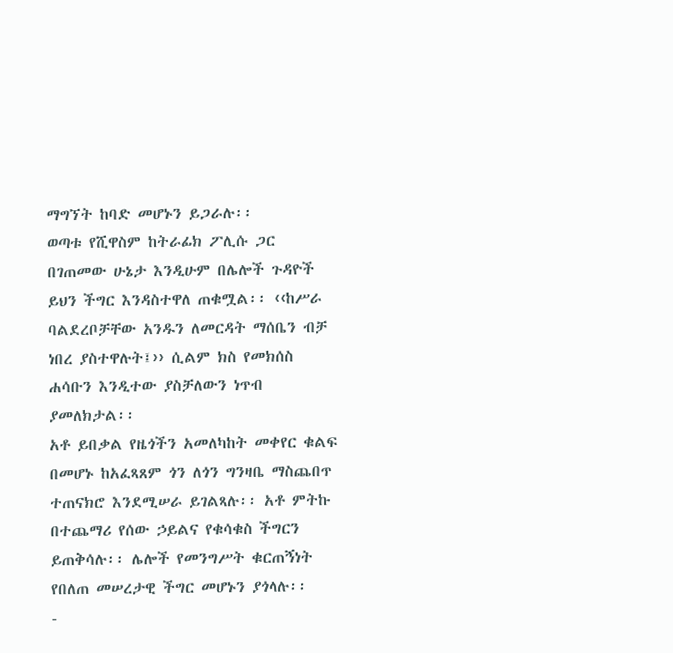ማግኘት ከባድ መሆኑን ይጋራሉ፡፡
ወጣቱ የሺዋስም ከትራፊክ ፖሊሱ ጋር በገጠመው ሁኔታ እንዲሁም በሌሎች ጉዳዮች ይህን ችግር እንዳስተዋለ ጠቁሟል፡፡ ‹‹ከሥራ ባልደረቦቻቸው አንዱን ለመርዳት ማሰቤን ብቻ ነበረ ያስተዋሉት፤›› ሲልም ክስ የመክሰስ ሐሳቡን እንዲተው ያስቻለውን ነጥብ ያመለክታል፡፡
አቶ ይበቃል የዜጎችን አመለካከት መቀየር ቁልፍ በመሆኑ ከአፈጻጸም ጎን ለጎን ግንዛቤ ማስጨበጥ ተጠናክሮ እንደሚሠራ ይገልጻሉ፡፡ አቶ ምትኩ በተጨማሪ የሰው ኃይልና የቁሳቁስ ችግርን ይጠቅሳሉ፡፡ ሌሎች የመንግሥት ቁርጠኝነት የበለጠ መሠረታዊ ችግር መሆኑን ያጎላሉ፡፡
-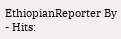EthiopianReporter By
- Hits: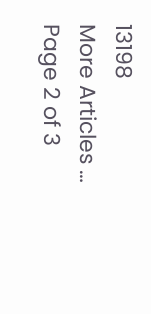13198
More Articles …
Page 2 of 3